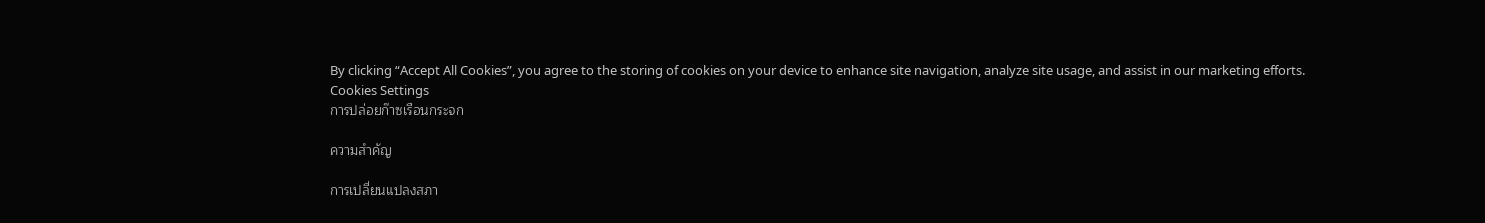By clicking “Accept All Cookies”, you agree to the storing of cookies on your device to enhance site navigation, analyze site usage, and assist in our marketing efforts.
Cookies Settings
การปล่อยก๊าซเรือนกระจก

ความสำคัญ

การเปลี่ยนแปลงสภา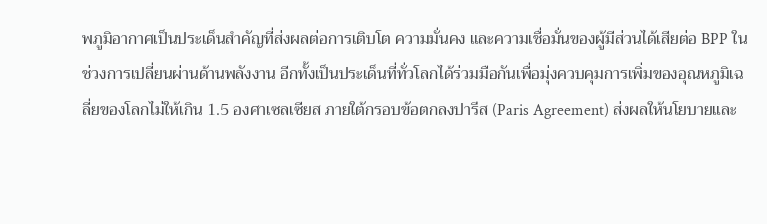พภูมิอากาศเป็นประเด็นสำคัญที่ส่งผลต่อการเติบโต ความมั่นคง และความเชื่อมั่นของผู้มีส่วนได้เสียต่อ BPP ในช่วงการเปลี่ยนผ่านด้านพลังงาน อีกทั้งเป็นประเด็นที่ทั่วโลกได้ร่วมมือกันเพื่อมุ่งควบคุมการเพิ่มของอุณหภูมิเฉลี่ยของโลกไม่ให้เกิน 1.5 องศาเซลเซียส ภายใต้กรอบข้อตกลงปารีส (Paris Agreement) ส่งผลให้นโยบายและ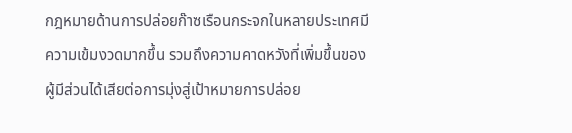กฎหมายด้านการปล่อยก๊าซเรือนกระจกในหลายประเทศมีความเข้มงวดมากขึ้น รวมถึงความคาดหวังที่เพิ่มขึ้นของผู้มีส่วนได้เสียต่อการมุ่งสู่เป้าหมายการปล่อย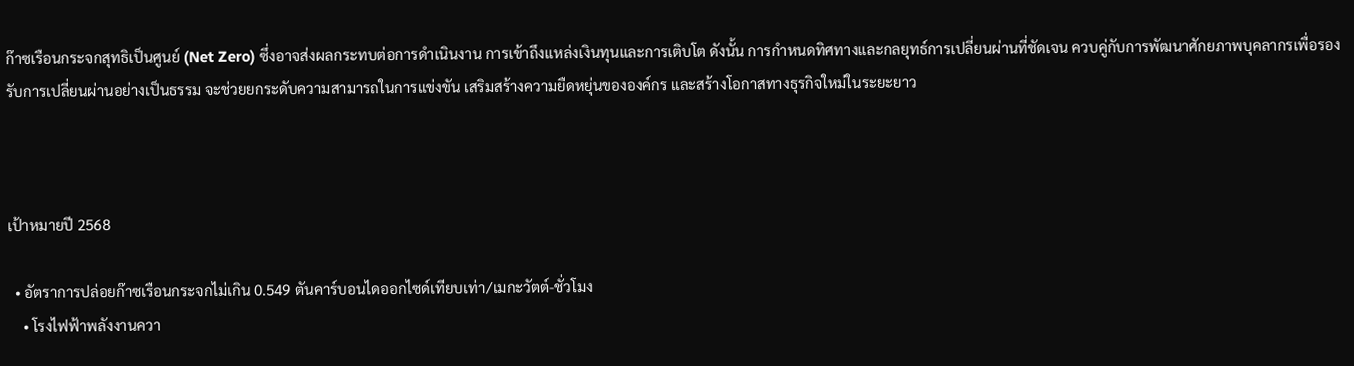ก๊าซเรือนกระจกสุทธิเป็นศูนย์ (Net Zero) ซึ่งอาจส่งผลกระทบต่อการดำเนินงาน การเข้าถึงแหล่งเงินทุนและการเติบโต ดังนั้น การกำหนดทิศทางและกลยุทธ์การเปลี่ยนผ่านที่ชัดเจน ควบคู่กับการพัฒนาศักยภาพบุคลากรเพื่อรองรับการเปลี่ยนผ่านอย่างเป็นธรรม จะช่วยยกระดับความสามารถในการแข่งขัน เสริมสร้างความยืดหยุ่นขององค์กร และสร้างโอกาสทางธุรกิจใหม่ในระยะยาว



เป้าหมายปี 2568

  • อัตราการปล่อยก๊าซเรือนกระจกไม่เกิน 0.549 ตันคาร์บอนไดออกไซด์เทียบเท่า/เมกะวัตต์-ชั่วโมง
    • โรงไฟฟ้าพลังงานควา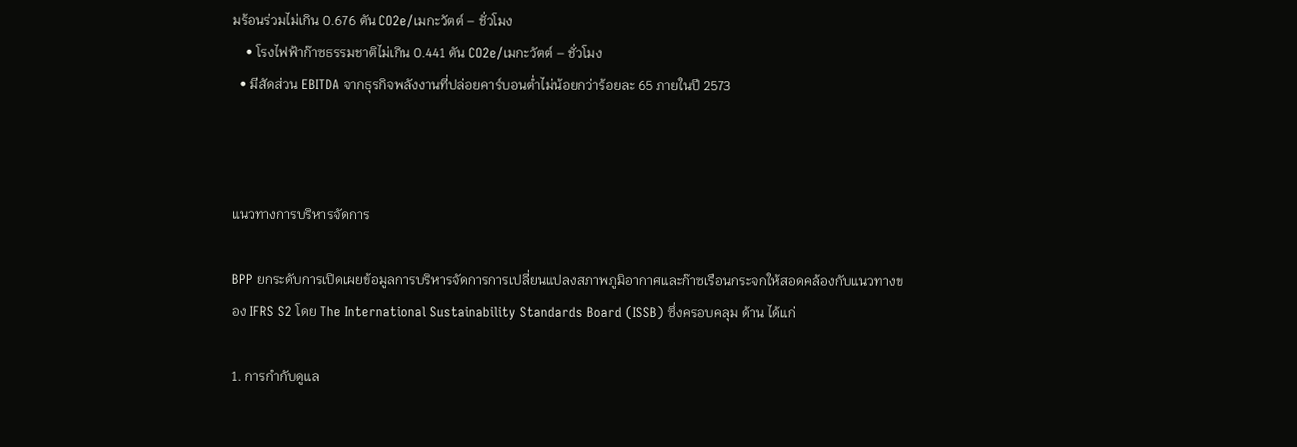มร้อนร่วมไม่เกิน 0.676 ตัน CO2e/เมกะวัตต์ – ชั่วโมง
    • โรงไฟฟ้าก๊าซธรรมชาติไม่เกิน 0.441 ตัน CO2e/เมกะวัตต์ – ชั่วโมง
  • มีสัดส่วน EBITDA จากธุรกิจพลังงานที่ปล่อยคาร์บอนต่ำไม่น้อยกว่าร้อยละ 65 ภายในปี 2573



แนวทางการบริหารจัดการ

BPP ยกระดับการเปิดเผยข้อมูลการบริหารจัดการการเปลี่ยนแปลงสภาพภูมิอากาศและก๊าซเรือนกระจกให้สอดคล้องกับแนวทางของ IFRS S2 โดย The International Sustainability Standards Board (ISSB) ซึ่งครอบคลุม ด้าน ได้แก่

1. การกำกับดูแล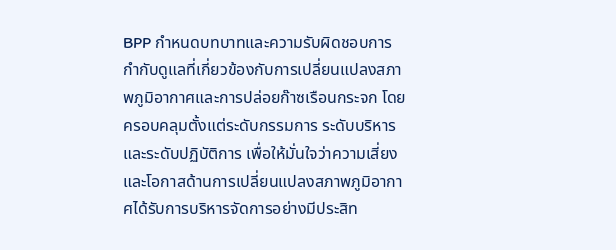BPP กำหนดบทบาทและความรับผิดชอบการกำกับดูแลที่เกี่ยวข้องกับการเปลี่ยนแปลงสภาพภูมิอากาศและการปล่อยก๊าซเรือนกระจก โดยครอบคลุมตั้งแต่ระดับกรรมการ ระดับบริหาร และระดับปฏิบัติการ เพื่อให้มั่นใจว่าความเสี่ยงและโอกาสด้านการเปลี่ยนแปลงสภาพภูมิอากาศได้รับการบริหารจัดการอย่างมีประสิท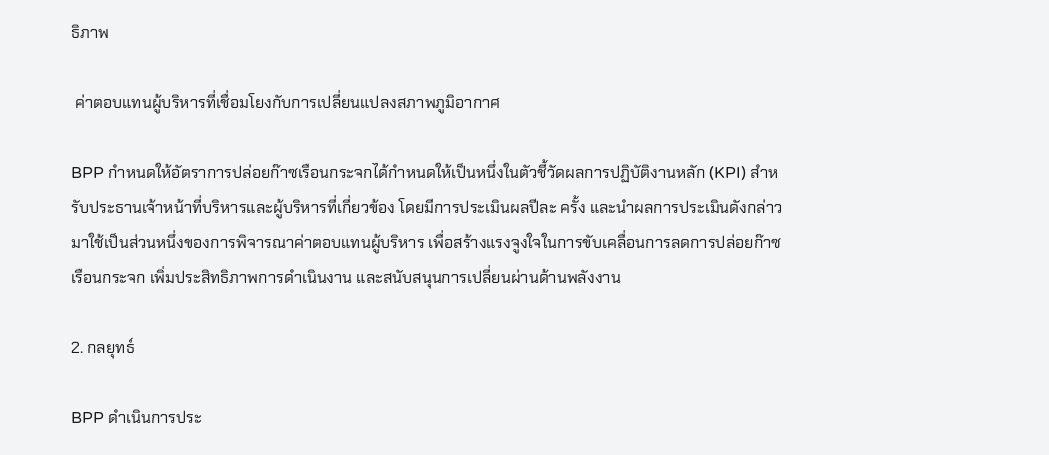ธิภาพ

 ค่าตอบแทนผู้บริหารที่เชื่อมโยงกับการเปลี่ยนแปลงสภาพภูมิอากาศ

BPP กำหนดให้อัตราการปล่อยก๊าซเรือนกระจกได้กำหนดให้เป็นหนึ่งในตัวชี้วัดผลการปฏิบัติงานหลัก (KPI) สำหรับประธานเจ้าหน้าที่บริหารและผู้บริหารที่เกี่ยวข้อง โดยมีการประเมินผลปีละ ครั้ง และนำผลการประเมินดังกล่าวมาใช้เป็นส่วนหนึ่งของการพิจารณาค่าตอบแทนผู้บริหาร เพื่อสร้างแรงจูงใจในการขับเคลื่อนการลดการปล่อยก๊าซเรือนกระจก เพิ่มประสิทธิภาพการดำเนินงาน และสนับสนุนการเปลี่ยนผ่านด้านพลังงาน

2. กลยุทธ์

BPP ดำเนินการประ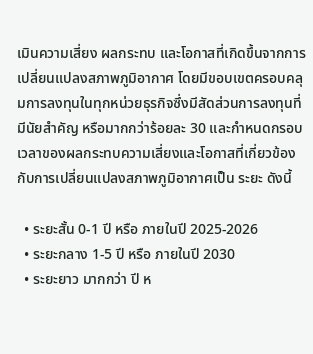เมินความเสี่ยง ผลกระทบ และโอกาสที่เกิดขึ้นจากการเปลี่ยนแปลงสภาพภูมิอากาศ โดยมีขอบเขตครอบคลุมการลงทุนในทุกหน่วยธุรกิจซึ่งมีสัดส่วนการลงทุนที่มีนัยสำคัญ หรือมากกว่าร้อยละ 30 และกำหนดกรอบเวลาของผลกระทบความเสี่ยงและโอกาสที่เกี่ยวข้องกับการเปลี่ยนแปลงสภาพภูมิอากาศเป็น ระยะ ดังนี้

  • ระยะสั้น 0-1 ปี หรือ ภายในปี 2025-2026
  • ระยะกลาง 1-5 ปี หรือ ภายในปี 2030
  • ระยะยาว มากกว่า ปี ห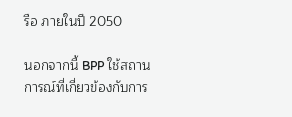รือ ภายในปี 2050

นอกจากนี้ BPP ใช้สถานการณ์ที่เกี่ยวข้องกับการ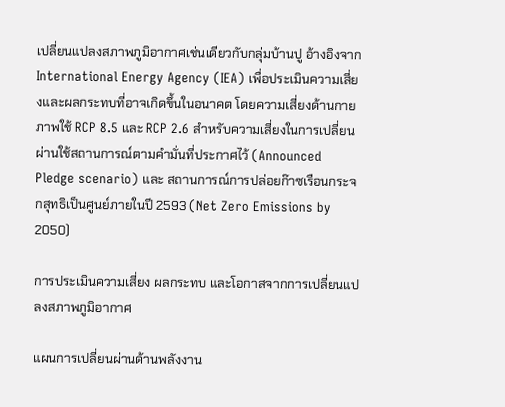เปลี่ยนแปลงสภาพภูมิอากาศเช่นเดียวกับกลุ่มบ้านปู อ้างอิงจาก International Energy Agency (IEA) เพื่อประเมินความเสี่ยงและผลกระทบที่อาจเกิดขึ้นในอนาคต โดยความเสี่ยงด้านกายภาพใช้ RCP 8.5 และ RCP 2.6 สำหรับความเสี่ยงในการเปลี่ยนผ่านใช้สถานการณ์ตามคำมั่นที่ประกาศไว้ (Announced Pledge scenario) และ สถานการณ์การปล่อยก๊าซเรือนกระจกสุทธิเป็นศูนย์ภายในปี 2593 (Net Zero Emissions by 2050)

การประเมินความเสี่ยง ผลกระทบ และโอกาสจากการเปลี่ยนแปลงสภาพภูมิอากาศ

แผนการเปลี่ยนผ่านด้านพลังงาน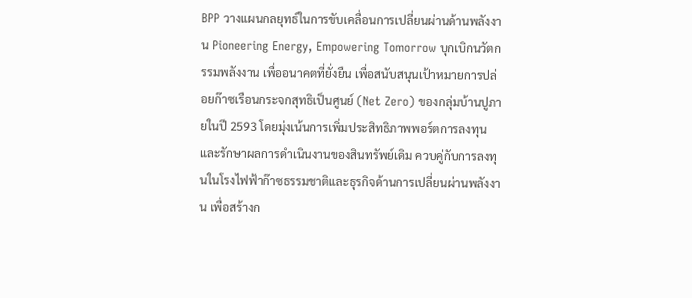BPP วางแผนกลยุทธ์ในการขับเคลื่อนการเปลี่ยนผ่านด้านพลังงาน Pioneering Energy, Empowering Tomorrow บุกเบิกนวัตกรรมพลังงาน เพื่ออนาคตที่ยั่งยืน เพื่อสนับสนุนเป้าหมายการปล่อยก๊าซเรือนกระจกสุทธิเป็นศูนย์ (Net Zero) ของกลุ่มบ้านปูภายในปี 2593 โดยมุ่งเน้นการเพิ่มประสิทธิภาพพอร์ตการลงทุนและรักษาผลการดำเนินงานของสินทรัพย์เดิม ควบคู่กับการลงทุนในโรงไฟฟ้าก๊าซธรรมชาติและธุรกิจด้านการเปลี่ยนผ่านพลังงาน เพื่อสร้างก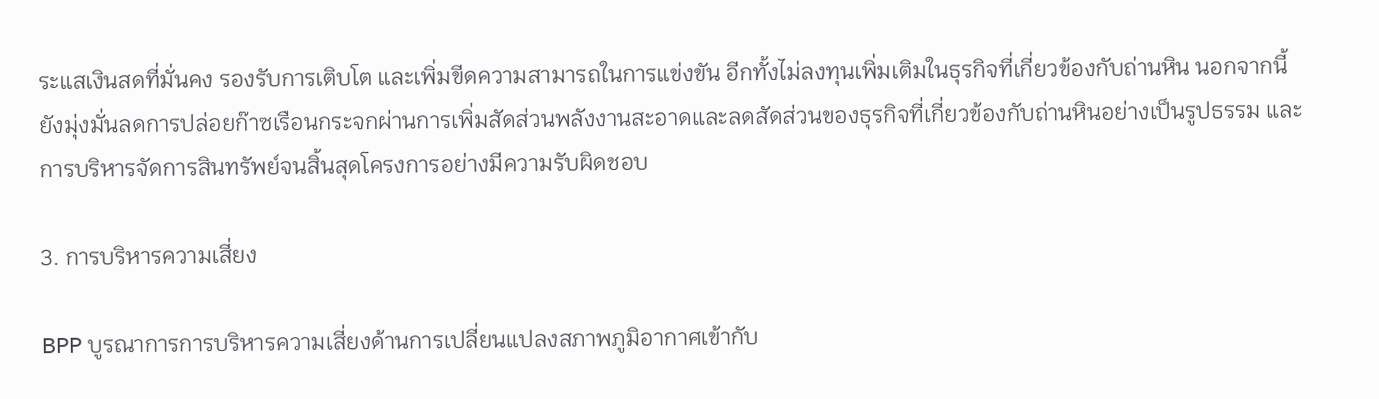ระแสเงินสดที่มั่นคง รองรับการเติบโต และเพิ่มขีดความสามารถในการแข่งขัน อีกทั้งไม่ลงทุนเพิ่มเติมในธุรกิจที่เกี่ยวข้องกับถ่านหิน นอกจากนี้ ยังมุ่งมั่นลดการปล่อยก๊าซเรือนกระจกผ่านการเพิ่มสัดส่วนพลังงานสะอาดและลดสัดส่วนของธุรกิจที่เกี่ยวข้องกับถ่านหินอย่างเป็นรูปธรรม และการบริหารจัดการสินทรัพย์จนสิ้นสุดโครงการอย่างมีความรับผิดชอบ

3. การบริหารความเสี่ยง

BPP บูรณาการการบริหารความเสี่ยงด้านการเปลี่ยนแปลงสภาพภูมิอากาศเข้ากับ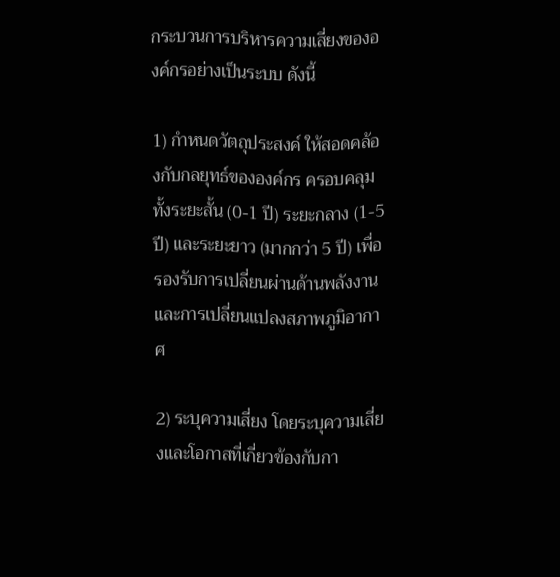กระบวนการบริหารความเสี่ยงขององค์กรอย่างเป็นระบบ ดังนี้

1) กำหนดวัตถุประสงค์ ให้สอดคล้องกับกลยุทธ์ขององค์กร ครอบคลุมทั้งระยะสั้น (0-1 ปี) ระยะกลาง (1-5 ปี) และระยะยาว (มากกว่า 5 ปี) เพื่อรองรับการเปลี่ยนผ่านด้านพลังงานและการเปลี่ยนแปลงสภาพภูมิอากาศ

2) ระบุความเสี่ยง โดยระบุความเสี่ยงและโอกาสที่เกี่ยวข้องกับกา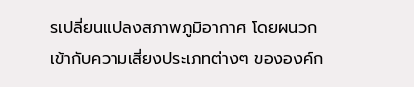รเปลี่ยนแปลงสภาพภูมิอากาศ โดยผนวกเข้ากับความเสี่ยงประเภทต่างๆ ขององค์ก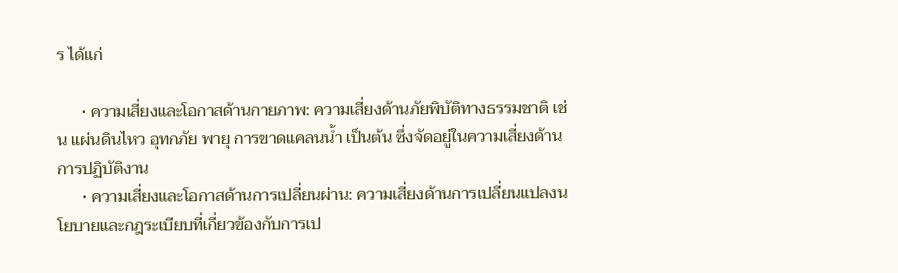ร ได้แก่

      • ความเสี่ยงและโอกาสด้านกายภาพ: ความเสี่ยงด้านภัยพิบัติทางธรรมชาติ เช่น แผ่นดินไหว อุทกภัย พายุ การขาดแคลนน้ำ เป็นต้น ซึ่งจัดอยู่ในความเสี่ยงด้านการปฏิบัติงาน
      • ความเสี่ยงและโอกาสด้านการเปลี่ยนผ่าน: ความเสี่ยงด้านการเปลี่ยนแปลงนโยบายและกฎระเบียบที่เกี่ยวข้องกับการเป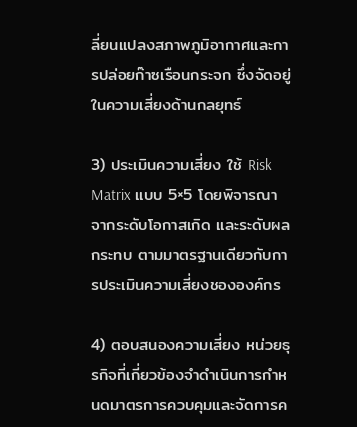ลี่ยนแปลงสภาพภูมิอากาศและการปล่อยก๊าซเรือนกระจก ซึ่งจัดอยู่ในความเสี่ยงด้านกลยุทธ์

3) ประเมินความเสี่ยง ใช้ Risk Matrix แบบ 5×5 โดยพิจารณาจากระดับโอกาสเกิด และระดับผลกระทบ ตามมาตรฐานเดียวกับการประเมินความเสี่ยงชององค์กร

4) ตอบสนองความเสี่ยง หน่วยธุรกิจที่เกี่ยวข้องจำดำเนินการกำหนดมาตรการควบคุมและจัดการค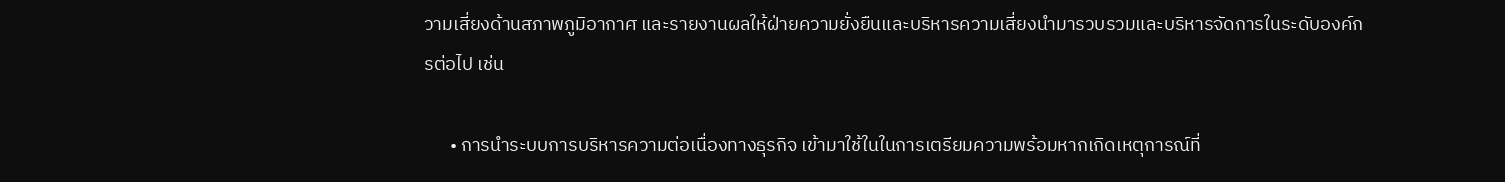วามเสี่ยงด้านสภาพภูมิอากาศ และรายงานผลให้ฝ่ายความยั่งยืนและบริหารความเสี่ยงนำมารวบรวมและบริหารจัดการในระดับองค์กรต่อไป เช่น

      • การนำระบบการบริหารความต่อเนื่องทางธุรกิจ เข้ามาใช้ในในการเตรียมความพร้อมหากเกิดเหตุการณ์ที่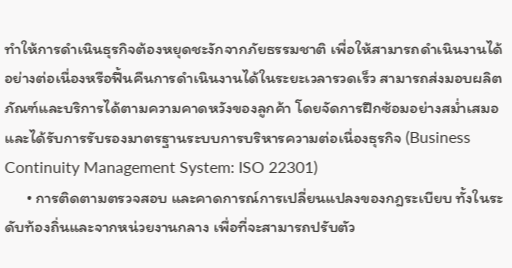ทำให้การดำเนินธุรกิจต้องหยุดชะงักจากภัยธรรมชาติ เพื่อให้สามารถดำเนินงานได้อย่างต่อเนื่องหรือฟื้นคืนการดำเนินงานได้ในระยะเวลารวดเร็ว สามารถส่งมอบผลิตภัณฑ์และบริการได้ตามความคาดหวังของลูกค้า โดยจัดการฝึกซ้อมอย่างสม่ำเสมอและได้รับการรับรองมาตรฐานระบบการบริหารความต่อเนื่องธุรกิจ (Business Continuity Management System: ISO 22301)
      • การติดตามตรวจสอบ และคาดการณ์การเปลี่ยนแปลงของกฎระเบียบ ทั้งในระดับท้องถิ่นและจากหน่วยงานกลาง เพื่อที่จะสามารถปรับตัว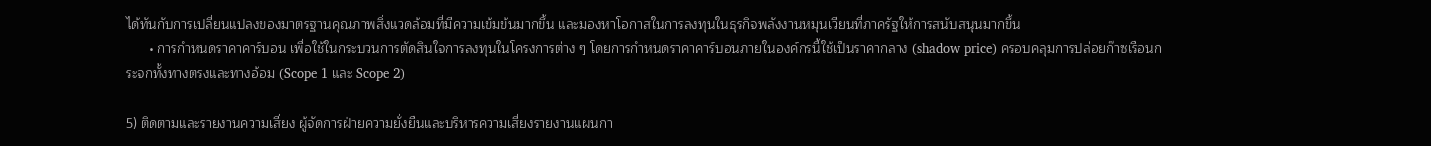ได้ทันกับการเปลี่ยนแปลงของมาตรฐานคุณภาพสิ่งแวดล้อมที่มีความเข้มข้นมากขึ้น และมองหาโอกาสในการลงทุนในธุรกิจพลังงานหมุนเวียนที่ภาครัฐให้การสนับสนุนมากขึ้น
      • การกำหนดราคาคาร์บอน เพื่อใช้ในกระบวนการตัดสินใจการลงทุนในโครงการต่าง ๆ โดยการกำหนดราคาคาร์บอนภายในองค์กรนี้ใช้เป็นราคากลาง (shadow price) ครอบคลุมการปล่อยก๊าซเรือนกระจกทั้งทางตรงและทางอ้อม (Scope 1 และ Scope 2)

5) ติดตามและรายงานความเสี่ยง ผู้จัดการฝ่ายความยั่งยืนและบริหารความเสี่ยงรายงานแผนกา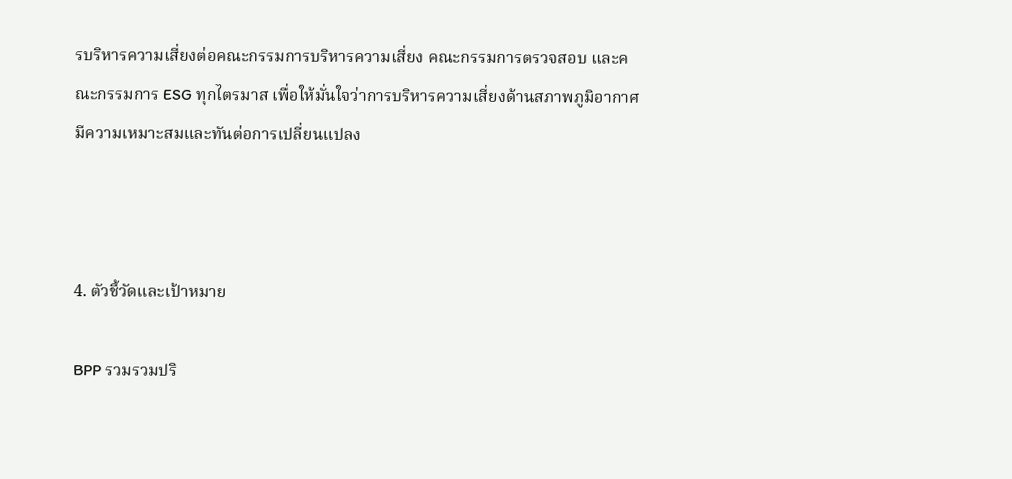รบริหารความเสี่ยงต่อคณะกรรมการบริหารความเสี่ยง คณะกรรมการตรวจสอบ และคณะกรรมการ ESG ทุกไตรมาส เพื่อให้มั่นใจว่าการบริหารความเสี่ยงด้านสภาพภูมิอากาศมีความเหมาะสมและทันต่อการเปลี่ยนแปลง



4. ตัวชี้วัดและเป้าหมาย

BPP รวมรวมปริ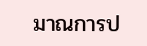มาณการป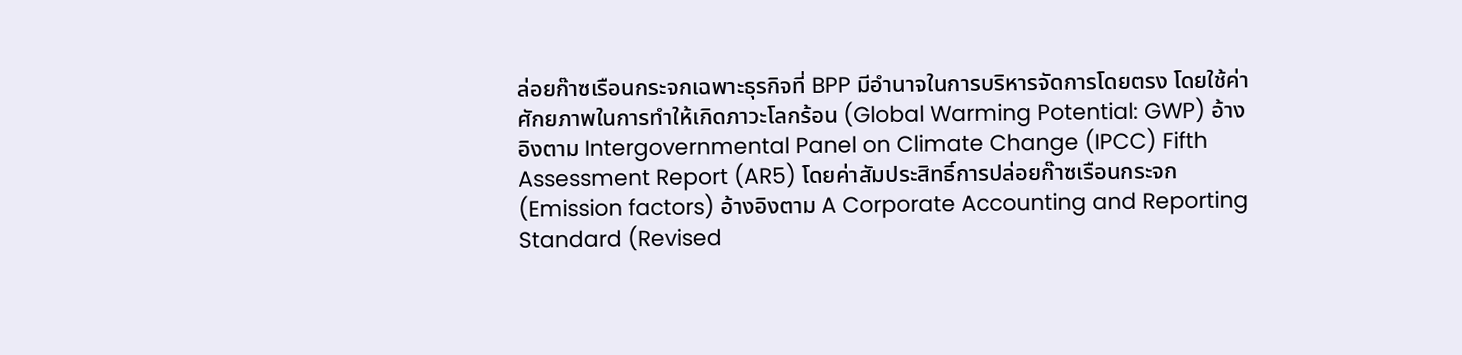ล่อยก๊าซเรือนกระจกเฉพาะธุรกิจที่ BPP มีอำนาจในการบริหารจัดการโดยตรง โดยใช้ค่าศักยภาพในการทำให้เกิดภาวะโลกร้อน (Global Warming Potential: GWP) อ้างอิงตาม Intergovernmental Panel on Climate Change (IPCC) Fifth Assessment Report (AR5) โดยค่าสัมประสิทธิ์การปล่อยก๊าซเรือนกระจก (Emission factors) อ้างอิงตาม A Corporate Accounting and Reporting Standard (Revised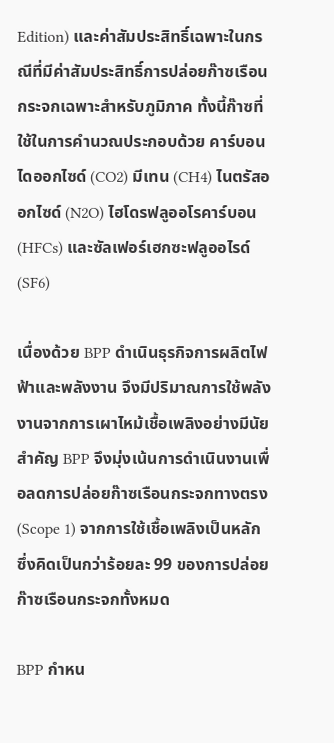Edition) และค่าสัมประสิทธิ์เฉพาะในกรณีที่มีค่าสัมประสิทธิ์การปล่อยก๊าซเรือนกระจกเฉพาะสำหรับภูมิภาค ทั้งนี้ก๊าซที่ใช้ในการคำนวณประกอบด้วย คาร์บอนไดออกไซด์ (CO2) มีเทน (CH4) ไนตรัสออกไซด์ (N2O) ไฮโดรฟลูออโรคาร์บอน (HFCs) และซัลเฟอร์เฮกซะฟลูออไรด์ (SF6)

เนื่องด้วย BPP ดำเนินธุรกิจการผลิตไฟฟ้าและพลังงาน จึงมีปริมาณการใช้พลังงานจากการเผาไหม้เชื้อเพลิงอย่างมีนัยสำคัญ BPP จึงมุ่งเน้นการดำเนินงานเพื่อลดการปล่อยก๊าซเรือนกระจกทางตรง (Scope 1) จากการใช้เชื้อเพลิงเป็นหลัก ซึ่งคิดเป็นกว่าร้อยละ 99 ของการปล่อยก๊าซเรือนกระจกทั้งหมด

BPP กำหน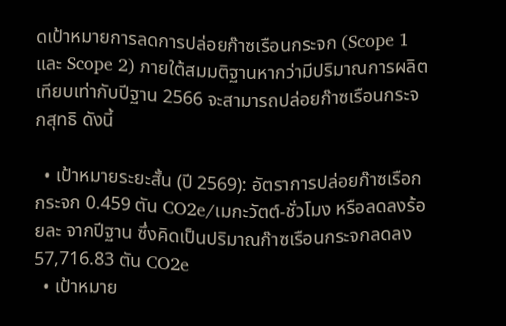ดเป้าหมายการลดการปล่อยก๊าซเรือนกระจก (Scope 1 และ Scope 2) ภายใต้สมมติฐานหากว่ามีปริมาณการผลิตเทียบเท่ากับปีฐาน 2566 จะสามารถปล่อยก๊าซเรือนกระจกสุทธิ ดังนี้

  • เป้าหมายระยะสั้น (ปี 2569): อัตราการปล่อยก๊าซเรือกกระจก 0.459 ตัน CO2e/เมกะวัตต์-ชั่วโมง หรือลดลงร้อยละ จากปีฐาน ซึ่งคิดเป็นปริมาณก๊าซเรือนกระจกลดลง 57,716.83 ตัน CO2e
  • เป้าหมาย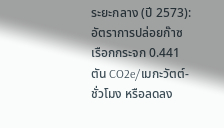ระยะกลาง (ปี 2573): อัตราการปล่อยก๊าซเรือกกระจก 0.441 ตัน CO2e/เมกะวัตต์-ชั่วโมง หรือลดลง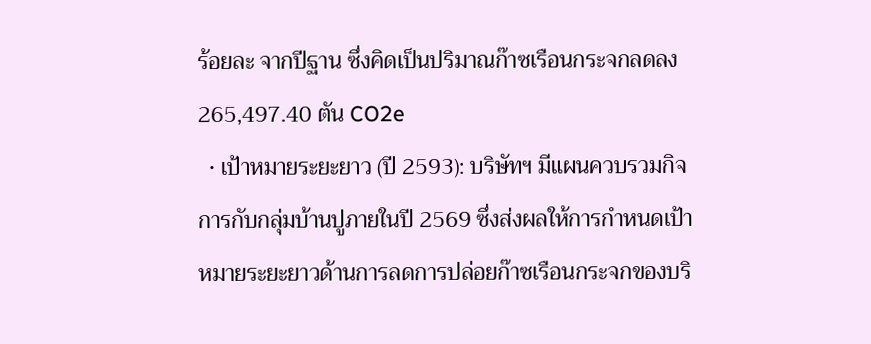ร้อยละ จากปีฐาน ซึ่งคิดเป็นปริมาณก๊าซเรือนกระจกลดลง 265,497.40 ตัน CO2e
  • เป้าหมายระยะยาว (ปี 2593): บริษัทฯ มีแผนควบรวมกิจการกับกลุ่มบ้านปูภายในปี 2569 ซึ่งส่งผลให้การกำหนดเป้าหมายระยะยาวด้านการลดการปล่อยก๊าซเรือนกระจกของบริ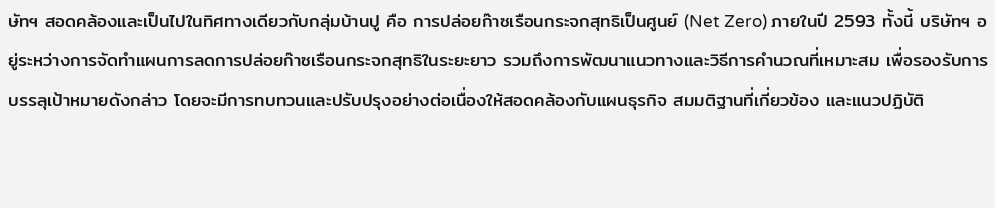ษัทฯ สอดคล้องและเป็นไปในทิศทางเดียวกับกลุ่มบ้านปู คือ การปล่อยก๊าซเรือนกระจกสุทธิเป็นศูนย์ (Net Zero) ภายในปี 2593 ทั้งนี้ บริษัทฯ อยู่ระหว่างการจัดทำแผนการลดการปล่อยก๊าซเรือนกระจกสุทธิในระยะยาว รวมถึงการพัฒนาแนวทางและวิธีการคำนวณที่เหมาะสม เพื่อรองรับการบรรลุเป้าหมายดังกล่าว โดยจะมีการทบทวนและปรับปรุงอย่างต่อเนื่องให้สอดคล้องกับแผนธุรกิจ สมมติฐานที่เกี่ยวข้อง และแนวปฏิบัติ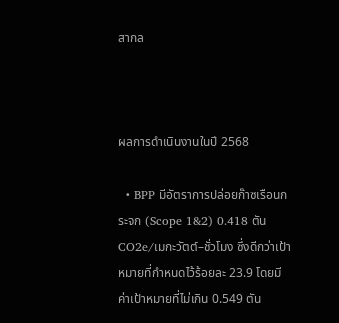สากล



ผลการดำเนินงานในปี 2568

  • BPP มีอัตราการปล่อยก๊าซเรือนกระจก (Scope 1&2) 0.418 ตัน CO2e/เมกะวัตต์–ชั่วโมง ซึ่งดีกว่าเป้าหมายที่กำหนดไว้ร้อยละ 23.9 โดยมีค่าเป้าหมายที่ไม่เกิน 0.549 ตัน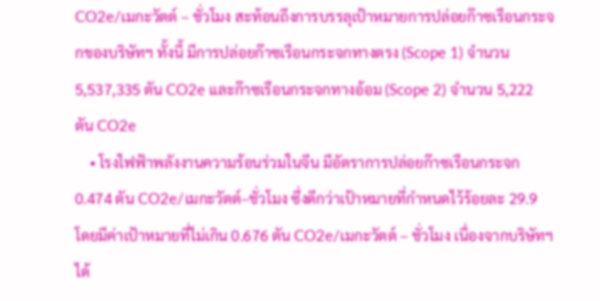CO2e/เมกะวัตต์ – ชั่วโมง สะท้อนถึงการบรรลุเป้าหมายการปล่อยก๊าซเรือนกระจกของบริษัทฯ ทั้งนี้ มีการปล่อยก๊าซเรือนกระจกทางตรง (Scope 1) จำนวน 5,537,335 ตัน CO2e และก๊าซเรือนกระจกทางอ้อม (Scope 2) จำนวน 5,222 ตัน CO2e
    • โรงไฟฟ้าพลังงานความร้อนร่วมในจีน มีอัตราการปล่อยก๊าซเรือนกระจก 0.474 ตัน CO2e/เมกะวัตต์–ชั่วโมง ซึ่งดีกว่าเป้าหมายที่กำหนดไว้ร้อยละ 29.9 โดยมีค่าเป้าหมายที่ไม่เกิน 0.676 ตัน CO2e/เมกะวัตต์ – ชั่วโมง เนื่องจากบริษัทฯ ได้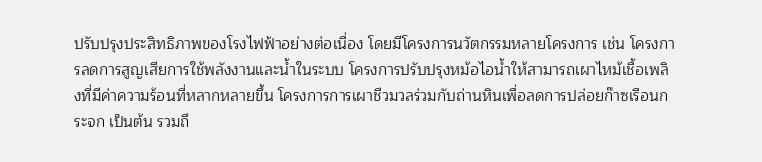ปรับปรุงประสิทธิภาพของโรงไฟฟ้าอย่างต่อเนื่อง โดยมีโครงการนวัตกรรมหลายโครงการ เช่น โครงการลดการสูญเสียการใช้พลังงานและน้ำในระบบ โครงการปรับปรุงหม้อไอน้ำให้สามารถเผาไหม้เชื้อเพลิงที่มีค่าความร้อนที่หลากหลายขึ้น โครงการการเผาชีวมวลร่วมกับถ่านหินเพื่อลดการปล่อยก๊าซเรือนกระจก เป็นต้น รวมถึ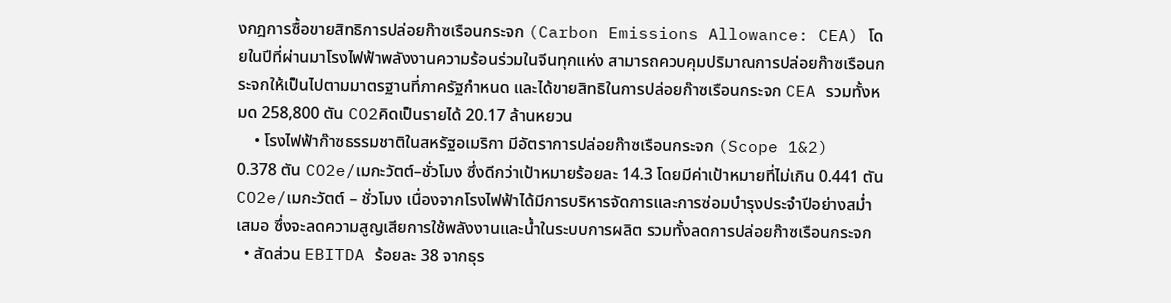งกฎการซื้อขายสิทธิการปล่อยก๊าซเรือนกระจก (Carbon Emissions Allowance: CEA) โดยในปีที่ผ่านมาโรงไฟฟ้าพลังงานความร้อนร่วมในจีนทุกแห่ง สามารถควบคุมปริมาณการปล่อยก๊าซเรือนกระจกให้เป็นไปตามมาตรฐานที่ภาครัฐกำหนด และได้ขายสิทธิในการปล่อยก๊าซเรือนกระจก CEA รวมทั้งหมด 258,800 ตัน CO2คิดเป็นรายได้ 20.17 ล้านหยวน
    • โรงไฟฟ้าก๊าซธรรมชาติในสหรัฐอเมริกา มีอัตราการปล่อยก๊าซเรือนกระจก (Scope 1&2) 0.378 ตัน CO2e/เมกะวัตต์–ชั่วโมง ซึ่งดีกว่าเป้าหมายร้อยละ 14.3 โดยมีค่าเป้าหมายที่ไม่เกิน 0.441 ตัน CO2e/เมกะวัตต์ – ชั่วโมง เนื่องจากโรงไฟฟ้าได้มีการบริหารจัดการและการซ่อมบำรุงประจำปีอย่างสม่ำเสมอ ซึ่งจะลดความสูญเสียการใช้พลังงานและน้ำในระบบการผลิต รวมทั้งลดการปล่อยก๊าซเรือนกระจก
  • สัดส่วน EBITDA ร้อยละ 38 จากธุร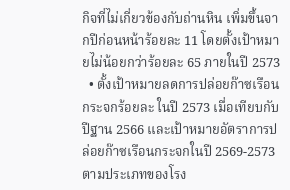กิจที่ไม่เกี่ยวข้องกับถ่านหิน เพิ่มขึ้นจากปีก่อนหน้าร้อยละ 11 โดยตั้งเป้าหมายไม่น้อยกว่าร้อยละ 65 ภายในปี 2573
  • ตั้งเป้าหมายลดการปล่อยก๊าซเรือนกระจกร้อยละ ในปี 2573 เมื่อเทียบกับปีฐาน 2566 และเป้าหมายอัตราการปล่อยก๊าซเรือนกระจกในปี 2569-2573 ตามประเภทของโรง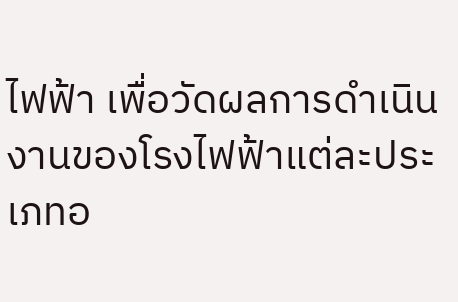ไฟฟ้า เพื่อวัดผลการดำเนินงานของโรงไฟฟ้าแต่ละประเภทอ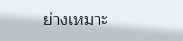ย่างเหมาะ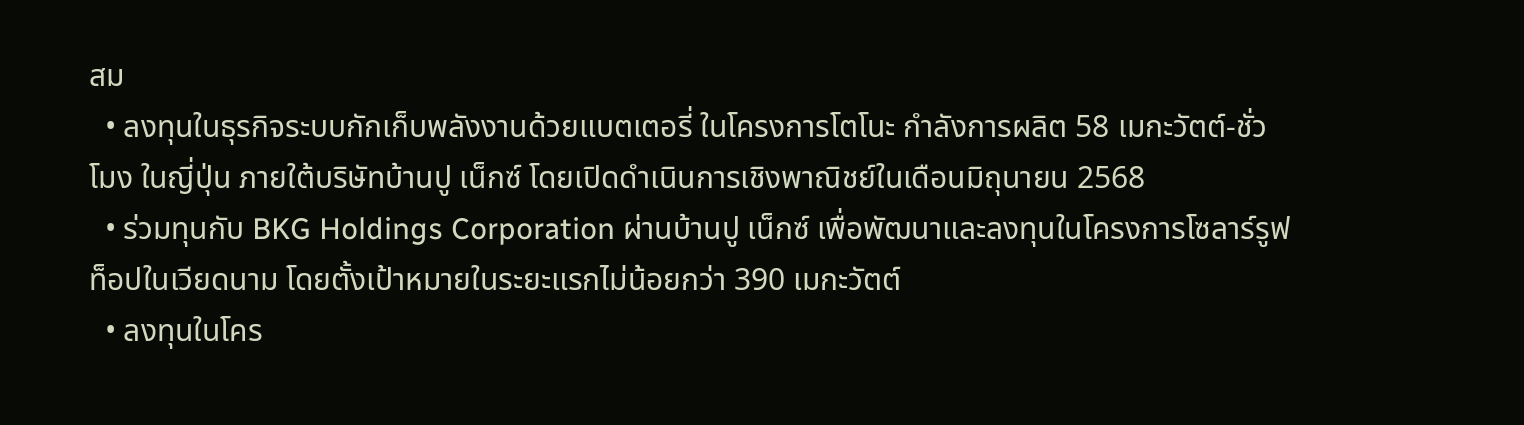สม
  • ลงทุนในธุรกิจระบบกักเก็บพลังงานด้วยแบตเตอรี่ ในโครงการโตโนะ กำลังการผลิต 58 เมกะวัตต์-ชั่วโมง ในญี่ปุ่น ภายใต้บริษัทบ้านปู เน็กซ์ โดยเปิดดำเนินการเชิงพาณิชย์ในเดือนมิถุนายน 2568
  • ร่วมทุนกับ BKG Holdings Corporation ผ่านบ้านปู เน็กซ์ เพื่อพัฒนาและลงทุนในโครงการโซลาร์รูฟท็อปในเวียดนาม โดยตั้งเป้าหมายในระยะแรกไม่น้อยกว่า 390 เมกะวัตต์
  • ลงทุนในโคร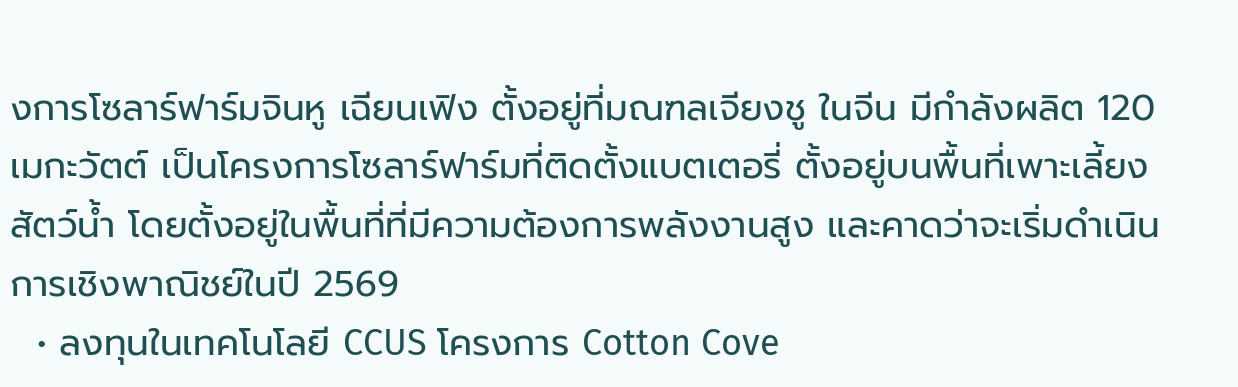งการโซลาร์ฟาร์มจินหู เฉียนเฟิง ตั้งอยู่ที่มณฑลเจียงชู ในจีน มีกำลังผลิต 120 เมกะวัตต์ เป็นโครงการโซลาร์ฟาร์มที่ติดตั้งแบตเตอรี่ ตั้งอยู่บนพื้นที่เพาะเลี้ยงสัตว์น้ำ โดยตั้งอยู่ในพื้นที่ที่มีความต้องการพลังงานสูง และคาดว่าจะเริ่มดำเนินการเชิงพาณิชย์ในปี 2569
  • ลงทุนในเทคโนโลยี CCUS โครงการ Cotton Cove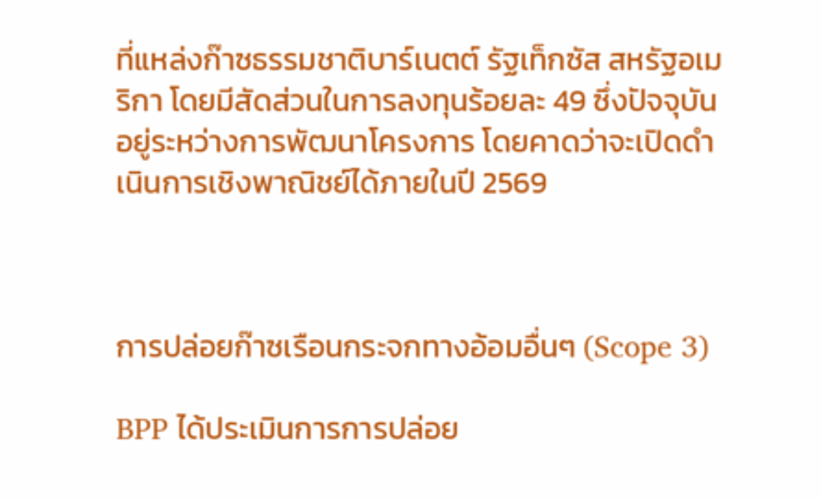ที่แหล่งก๊าซธรรมชาติบาร์เนตต์ รัฐเท็กซัส สหรัฐอเมริกา โดยมีสัดส่วนในการลงทุนร้อยละ 49 ซึ่งปัจจุบันอยู่ระหว่างการพัฒนาโครงการ โดยคาดว่าจะเปิดดำเนินการเชิงพาณิชย์ได้ภายในปี 2569



การปล่อยก๊าซเรือนกระจกทางอ้อมอื่นๆ (Scope 3)

BPP ได้ประเมินการการปล่อย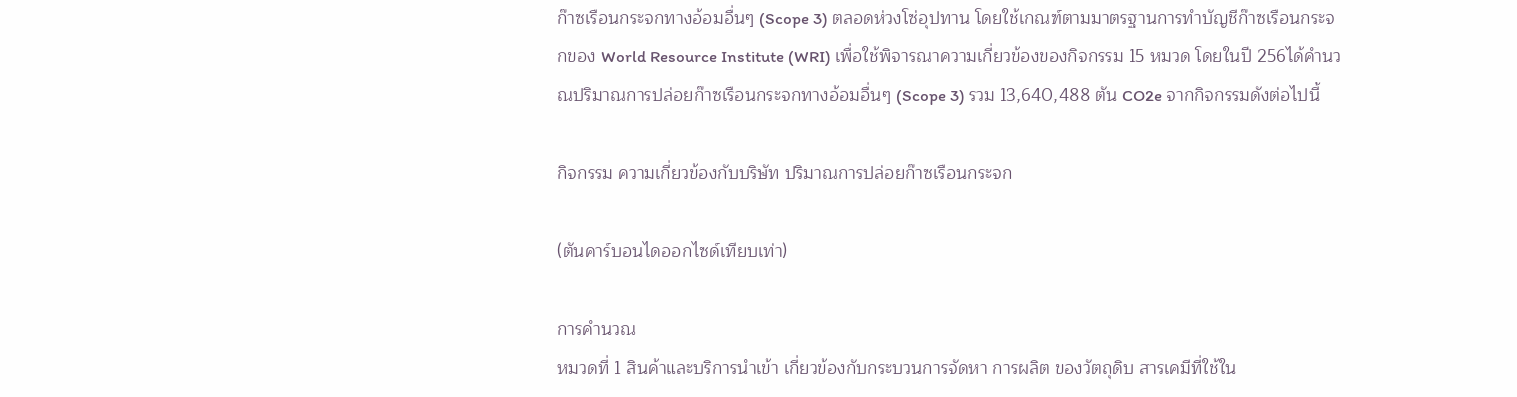ก๊าซเรือนกระจกทางอ้อมอื่นๆ (Scope 3) ตลอดห่วงโซ่อุปทาน โดยใช้เกณฑ์ตามมาตรฐานการทำบัญชีก๊าซเรือนกระจกของ World Resource Institute (WRI) เพื่อใช้พิจารณาความเกี่ยวข้องของกิจกรรม 15 หมวด โดยในปี 256ได้คำนวณปริมาณการปล่อยก๊าซเรือนกระจกทางอ้อมอื่นๆ (Scope 3) รวม 13,640,488 ตัน CO2e จากกิจกรรมดังต่อไปนี้

กิจกรรม ความเกี่ยวข้องกับบริษัท ปริมาณการปล่อยก๊าซเรือนกระจก

(ตันคาร์บอนไดออกไซด์เทียบเท่า)

การคำนวณ
หมวดที่ 1 สินค้าและบริการนำเข้า เกี่ยวข้องกับกระบวนการจัดหา การผลิต ของวัตถุดิบ สารเคมีที่ใช้ใน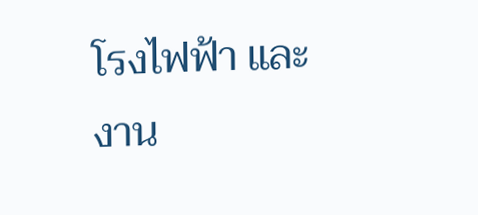โรงไฟฟ้า และงาน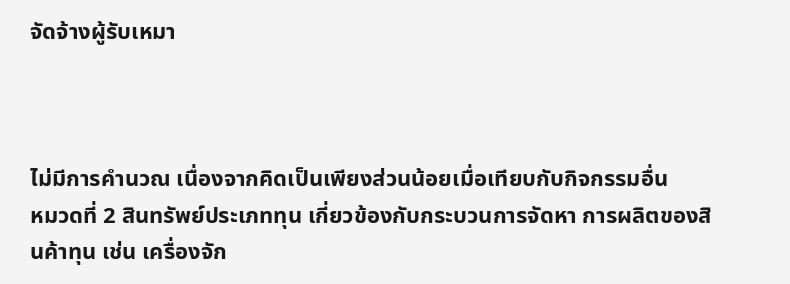จัดจ้างผู้รับเหมา



ไม่มีการคำนวณ เนื่องจากคิดเป็นเพียงส่วนน้อยเมื่อเทียบกับกิจกรรมอื่น
หมวดที่ 2 สินทรัพย์ประเภททุน เกี่ยวข้องกับกระบวนการจัดหา การผลิตของสินค้าทุน เช่น เครื่องจัก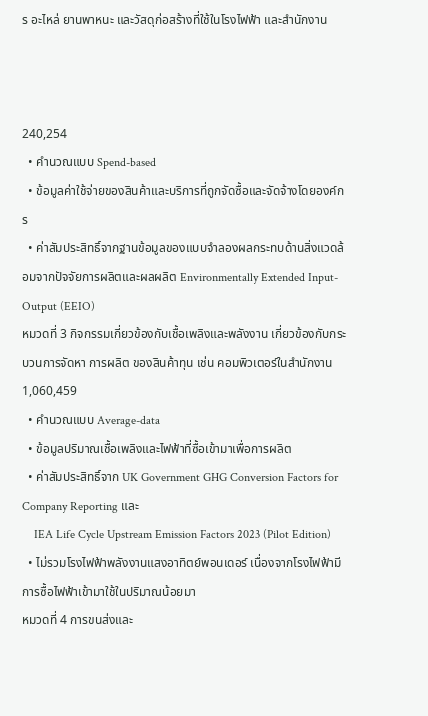ร อะไหล่ ยานพาหนะ และวัสดุก่อสร้างที่ใช้ในโรงไฟฟ้า และสำนักงาน



240,254
  • คำนวณแบบ Spend-based
  • ข้อมูลค่าใช้จ่ายของสินค้าและบริการที่ถูกจัดซื้อและจัดจ้างโดยองค์กร
  • ค่าสัมประสิทธิ์จากฐานข้อมูลของแบบจำลองผลกระทบด้านสิ่งแวดล้อมจากปัจจัยการผลิตและผลผลิต Environmentally Extended Input-Output (EEIO)
หมวดที่ 3 กิจกรรมเกี่ยวข้องกับเชื้อเพลิงและพลังงาน เกี่ยวข้องกับกระบวนการจัดหา การผลิต ของสินค้าทุน เช่น คอมพิวเตอร์ในสำนักงาน  1,060,459
  • คำนวณแบบ Average-data
  • ข้อมูลปริมาณเชื้อเพลิงและไฟฟ้าที่ซื้อเข้ามาเพื่อการผลิต
  • ค่าสัมประสิทธิ์จาก UK Government GHG Conversion Factors for Company Reporting และ
    IEA Life Cycle Upstream Emission Factors 2023 (Pilot Edition)
  • ไม่รวมโรงไฟฟ้าพลังงานแสงอาทิตย์พอนเดอร์ เนื่องจากโรงไฟฟ้ามีการซื้อไฟฟ้าเข้ามาใช้ในปริมาณน้อยมา
หมวดที่ 4 การขนส่งและ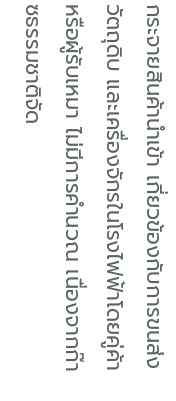กระจายสินค้านำเข้า เกี่ยวข้องกับการขนส่งวัตถุดิบ และเครื่องจักรในโรงไฟฟ้าโดยคู่ค้าหรือผู้รับเหมา ไม่มีการคำนวณ เนื่องจากก๊าซธรรมชาติจัด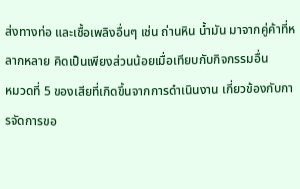ส่งทางท่อ และเชื้อเพลิงอื่นๆ เช่น ถ่านหิน น้ำมัน มาจากคู่ค้าที่หลากหลาย คิดเป็นเพียงส่วนน้อยเมื่อเทียบกับกิจกรรมอื่น
หมวดที่ 5 ของเสียที่เกิดขึ้นจากการดำเนินงาน เกี่ยวข้องกับการจัดการขอ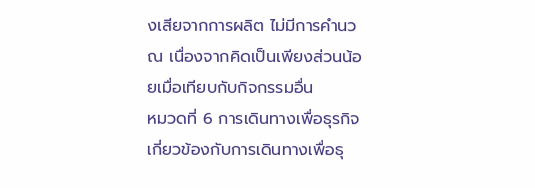งเสียจากการผลิต ไม่มีการคำนวณ เนื่องจากคิดเป็นเพียงส่วนน้อยเมื่อเทียบกับกิจกรรมอื่น
หมวดที่ 6 การเดินทางเพื่อธุรกิจ เกี่ยวข้องกับการเดินทางเพื่อธุ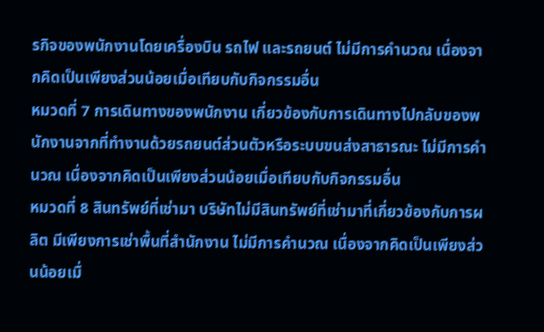รกิจของพนักงานโดยเครื่องบิน รถไฟ และรถยนต์ ไม่มีการคำนวณ เนื่องจากคิดเป็นเพียงส่วนน้อยเมื่อเทียบกับกิจกรรมอื่น
หมวดที่ 7 การเดินทางของพนักงาน เกี่ยวข้องกับการเดินทางไปกลับของพนักงานจากที่ทำงานด้วยรถยนต์ส่วนตัวหรือระบบขนส่งสาธารณะ ไม่มีการคำนวณ เนื่องจากคิดเป็นเพียงส่วนน้อยเมื่อเทียบกับกิจกรรมอื่น
หมวดที่ 8 สินทรัพย์ที่เช่ามา บริษัทไม่มีสินทรัพย์ที่เช่ามาที่เกี่ยวข้องกับการผลิต มีเพียงการเช่าพื้นที่สำนักงาน ไม่มีการคำนวณ เนื่องจากคิดเป็นเพียงส่วนน้อยเมื่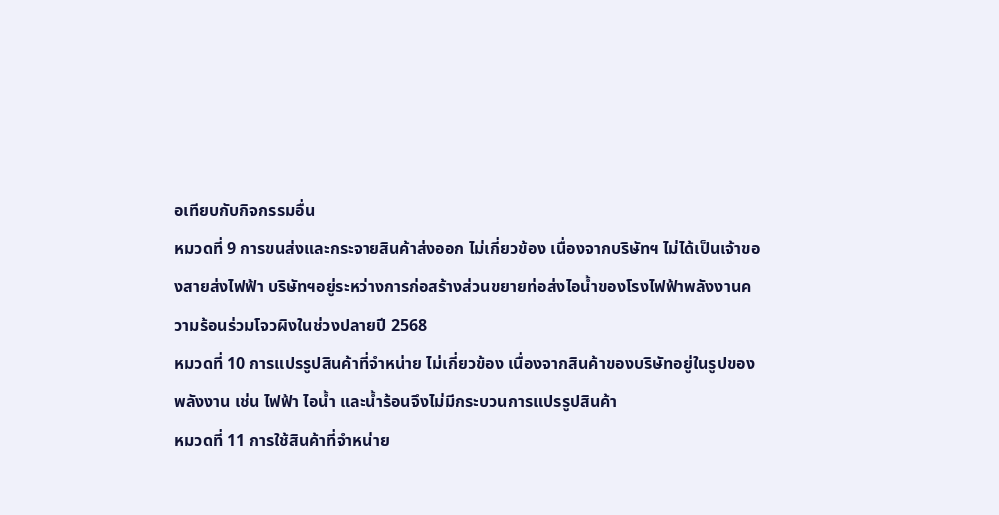อเทียบกับกิจกรรมอื่น
หมวดที่ 9 การขนส่งและกระจายสินค้าส่งออก ไม่เกี่ยวข้อง เนื่องจากบริษัทฯ ไม่ได้เป็นเจ้าของสายส่งไฟฟ้า บริษัทฯอยู่ระหว่างการก่อสร้างส่วนขยายท่อส่งไอน้ำของโรงไฟฟ้าพลังงานความร้อนร่วมโจวผิงในช่วงปลายปี 2568
หมวดที่ 10 การแปรรูปสินค้าที่จำหน่าย ไม่เกี่ยวข้อง เนื่องจากสินค้าของบริษัทอยู่ในรูปของพลังงาน เช่น ไฟฟ้า ไอน้ำ และน้ำร้อนจึงไม่มีกระบวนการแปรรูปสินค้า
หมวดที่ 11 การใช้สินค้าที่จำหน่าย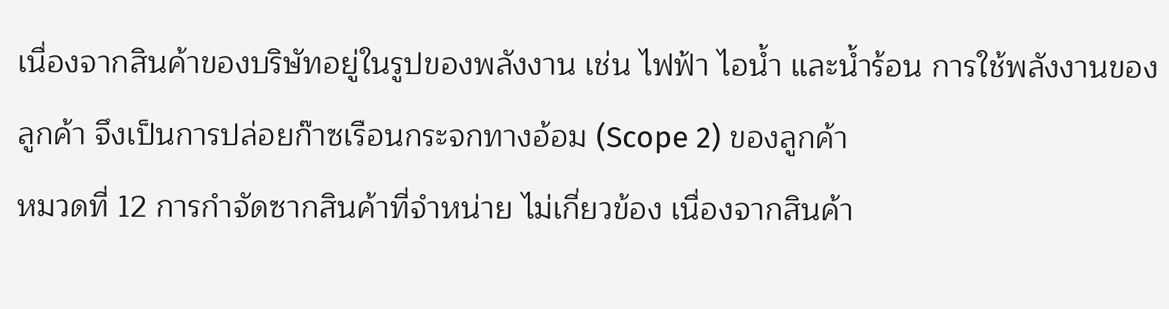เนื่องจากสินค้าของบริษัทอยู่ในรูปของพลังงาน เช่น ไฟฟ้า ไอน้ำ และน้ำร้อน การใช้พลังงานของลูกค้า จึงเป็นการปล่อยก๊าซเรือนกระจกทางอ้อม (Scope 2) ของลูกค้า
หมวดที่ 12 การกำจัดซากสินค้าที่จำหน่าย ไม่เกี่ยวข้อง เนื่องจากสินค้า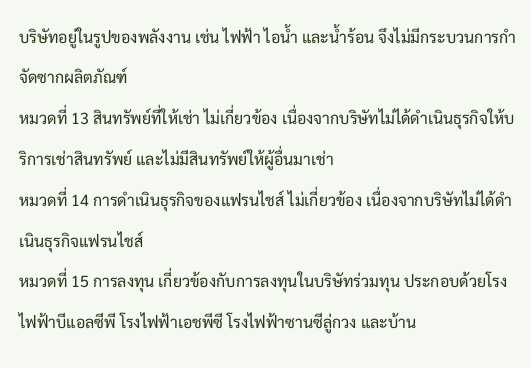บริษัทอยู่ในรูปของพลังงาน เช่น ไฟฟ้า ไอน้ำ และน้ำร้อน จึงไม่มีกระบวนการกำจัดซากผลิตภัณฑ์
หมวดที่ 13 สินทรัพย์ที่ให้เช่า ไม่เกี่ยวข้อง เนื่องจากบริษัทไม่ได้ดำเนินธุรกิจให้บริการเช่าสินทรัพย์ และไม่มีสินทรัพย์ให้ผู้อื่นมาเช่า
หมวดที่ 14 การดำเนินธุรกิจของแฟรนไชส์ ไม่เกี่ยวข้อง เนื่องจากบริษัทไม่ได้ดำเนินธุรกิจแฟรนไชส์
หมวดที่ 15 การลงทุน เกี่ยวข้องกับการลงทุนในบริษัทร่วมทุน ประกอบด้วยโรงไฟฟ้าบีแอลซีพี โรงไฟฟ้าเอชพีซี โรงไฟฟ้าซานซีลู่กวง และบ้าน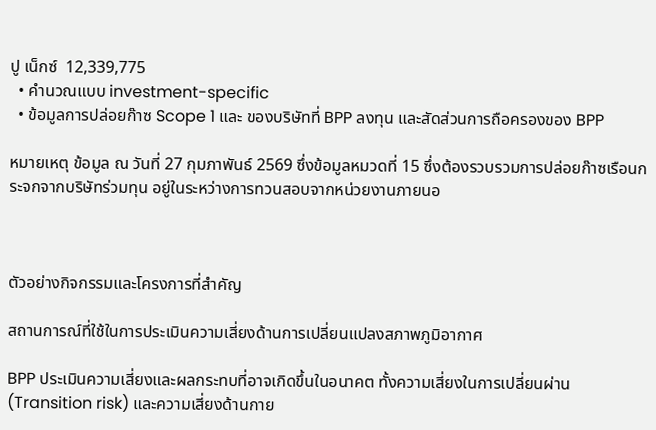ปู เน็กซ์  12,339,775
  • คำนวณแบบ investment-specific
  • ข้อมูลการปล่อยก๊าซ Scope 1 และ ของบริษัทที่ BPP ลงทุน และสัดส่วนการถือครองของ BPP

หมายเหตุ ข้อมูล ณ วันที่ 27 กุมภาพันธ์ 2569 ซึ่งข้อมูลหมวดที่ 15 ซึ่งต้องรวบรวมการปล่อยก๊าซเรือนกระจกจากบริษัทร่วมทุน อยู่ในระหว่างการทวนสอบจากหน่วยงานภายนอ



ตัวอย่างกิจกรรมและโครงการที่สำคัญ

สถานการณ์ที่ใช้ในการประเมินความเสี่ยงด้านการเปลี่ยนแปลงสภาพภูมิอากาศ

BPP ประเมินความเสี่ยงและผลกระทบที่อาจเกิดขึ้นในอนาคต ทั้งความเสี่ยงในการเปลี่ยนผ่าน (Transition risk) และความเสี่ยงด้านกาย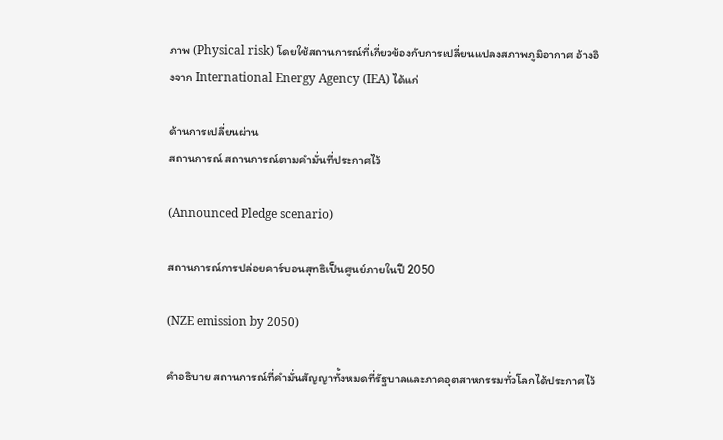ภาพ (Physical risk) โดยใช้สถานการณ์ที่เกี่ยวข้องกับการเปลี่ยนแปลงสภาพภูมิอากาศ อ้างอิงจาก International Energy Agency (IEA) ได้แก่

ด้านการเปลี่ยนผ่าน
สถานการณ์ สถานการณ์ตามคำมั่นที่ประกาศไว้

(Announced Pledge scenario)

สถานการณ์การปล่อยคาร์บอนสุทธิเป็นศูนย์ภายในปี 2050

(NZE emission by 2050)

คำอธิบาย สถานการณ์ที่คำมั่นสัญญาทั้งหมดที่รัฐบาลและภาคอุตสาหกรรมทั่วโลกได้ประกาศไว้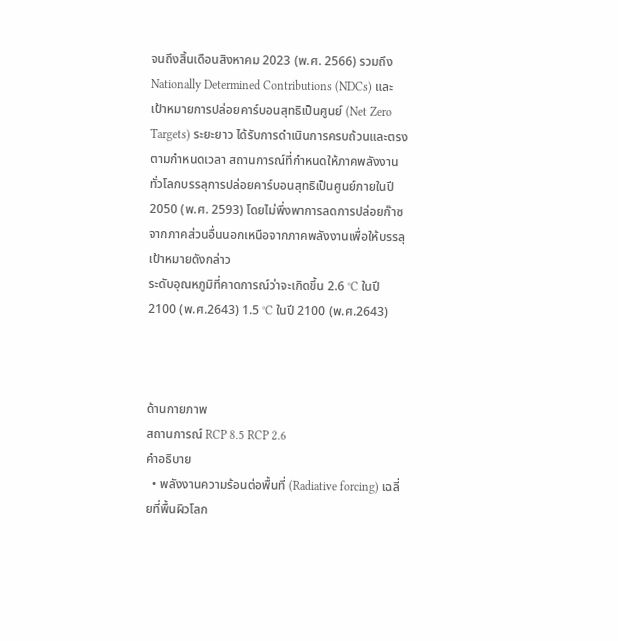จนถึงสิ้นเดือนสิงหาคม 2023 (พ.ศ. 2566) รวมถึง Nationally Determined Contributions (NDCs) และ เป้าหมายการปล่อยคาร์บอนสุทธิเป็นศูนย์ (Net Zero Targets) ระยะยาว ได้รับการดำเนินการครบถ้วนและตรงตามกำหนดเวลา สถานการณ์ที่กำหนดให้ภาคพลังงานทั่วโลกบรรลุการปล่อยคาร์บอนสุทธิเป็นศูนย์ภายในปี 2050 (พ.ศ. 2593) โดยไม่พึ่งพาการลดการปล่อยก๊าซจากภาคส่วนอื่นนอกเหนือจากภาคพลังงานเพื่อให้บรรลุเป้าหมายดังกล่าว
ระดับอุณหภูมิที่คาดการณ์ว่าจะเกิดขึ้น 2.6 °C ในปี 2100 (พ.ศ.2643) 1.5 °C ในปี 2100 (พ.ศ.2643)



ด้านกายภาพ
สถานการณ์ RCP 8.5 RCP 2.6
คำอธิบาย
  • พลังงานความร้อนต่อพื้นที่ (Radiative forcing) เฉลี่ยที่พื้นผิวโลก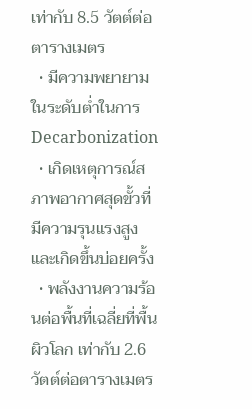เท่ากับ 8.5 วัตต์ต่อตารางเมตร
  • มีความพยายามในระดับต่ำในการ Decarbonization
  • เกิดเหตุการณ์สภาพอากาศสุดขั้วที่มีความรุนแรงสูงและเกิดขึ้นบ่อยครั้ง
  • พลังงานความร้อนต่อพื้นที่เฉลี่ยที่พื้นผิวโลก เท่ากับ 2.6 วัตต์ต่อตารางเมตร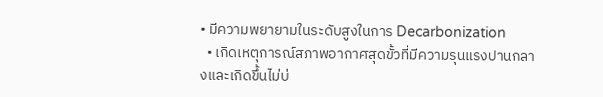• มีความพยายามในระดับสูงในการ Decarbonization
  • เกิดเหตุการณ์สภาพอากาศสุดขั้วที่มีความรุนแรงปานกลางและเกิดขึ้นไม่บ่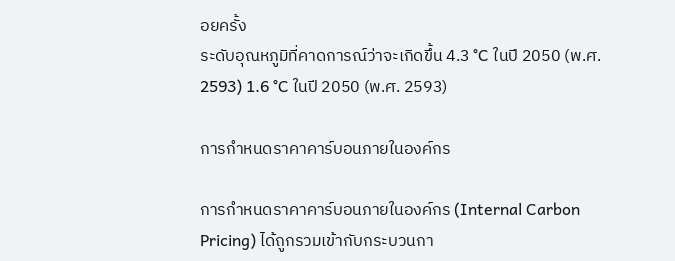อยครั้ง
ระดับอุณหภูมิที่คาดการณ์ว่าจะเกิดขึ้น 4.3 °C ในปี 2050 (พ.ศ. 2593) 1.6 °C ในปี 2050 (พ.ศ. 2593)

การกำหนดราคาคาร์บอนภายในองค์กร

การกำหนดราคาคาร์บอนภายในองค์กร (Internal Carbon Pricing) ได้ถูกรวมเข้ากับกระบวนกา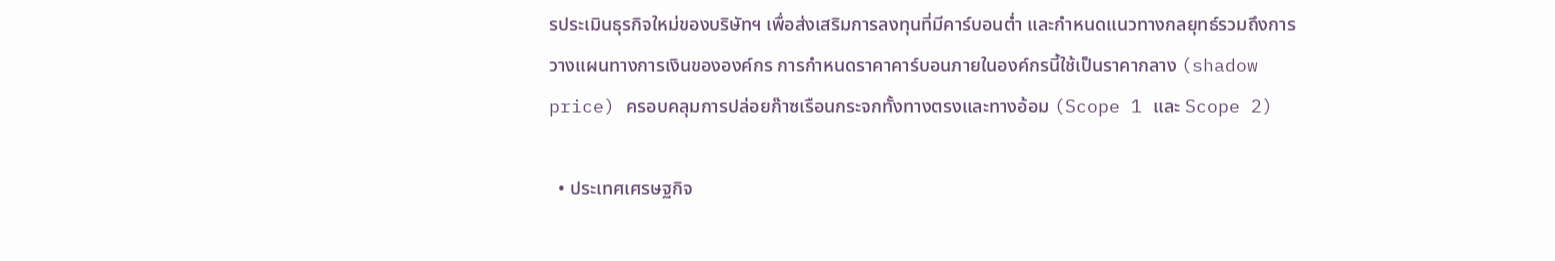รประเมินธุรกิจใหม่ของบริษัทฯ เพื่อส่งเสริมการลงทุนที่มีคาร์บอนต่ำ และกำหนดแนวทางกลยุทธ์รวมถึงการวางแผนทางการเงินขององค์กร การกำหนดราคาคาร์บอนภายในองค์กรนี้ใช้เป็นราคากลาง (shadow price) ครอบคลุมการปล่อยก๊าซเรือนกระจกทั้งทางตรงและทางอ้อม (Scope 1 และ Scope 2)

  • ประเทศเศรษฐกิจ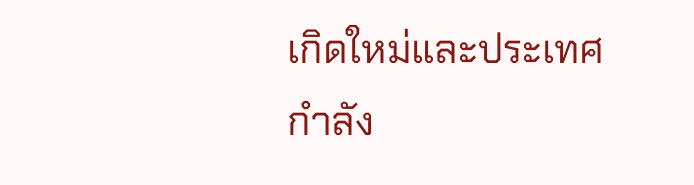เกิดใหม่และประเทศกำลัง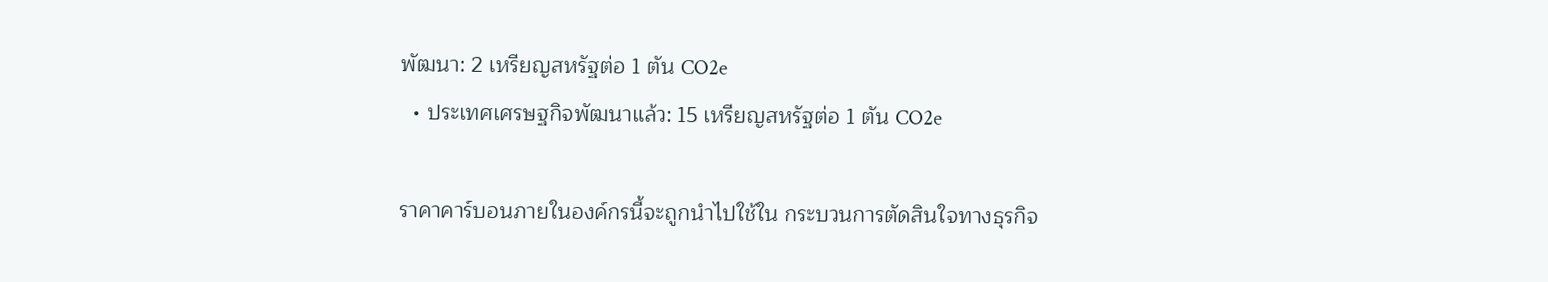พัฒนา: 2 เหรียญสหรัฐต่อ 1 ตัน CO2e
  • ประเทศเศรษฐกิจพัฒนาแล้ว: 15 เหรียญสหรัฐต่อ 1 ตัน CO2e

ราคาคาร์บอนภายในองค์กรนี้จะถูกนำไปใช้ใน กระบวนการตัดสินใจทางธุรกิจ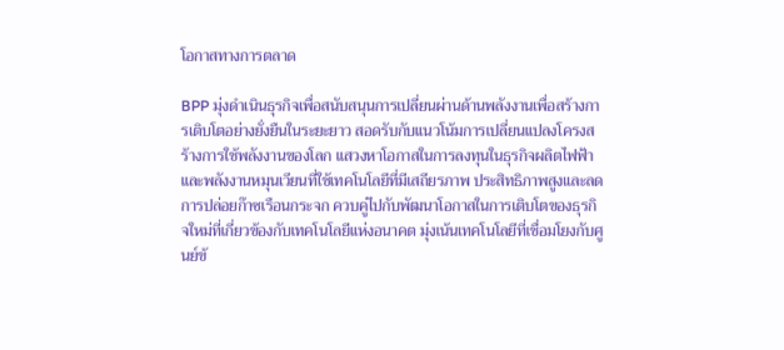โอกาสทางการตลาด

BPP มุ่งดำเนินธุรกิจเพื่อสนับสนุนการเปลี่ยนผ่านด้านพลังงานเพื่อสร้างการเติบโตอย่างยั่งยืนในระยะยาว สอดรับกับแนวโน้มการเปลี่ยนแปลงโครงสร้างการใช้พลังงานของโลก แสวงหาโอกาสในการลงทุนในธุรกิจผลิตไฟฟ้าและพลังงานหมุนเวียนที่ใช้เทคโนโลยีที่มีเสถียรภาพ ประสิทธิภาพสูงและลดการปล่อยก๊าซเรือนกระจก ควบคู่ไปกับพัฒนาโอกาสในการเติบโตของธุรกิจใหม่ที่เกี่ยวข้องกับเทคโนโลยีแห่งอนาคต มุ่งเน้นเทคโนโลยีที่เชื่อมโยงกับศูนย์ข้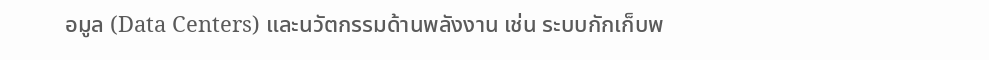อมูล (Data Centers) และนวัตกรรมด้านพลังงาน เช่น ระบบกักเก็บพ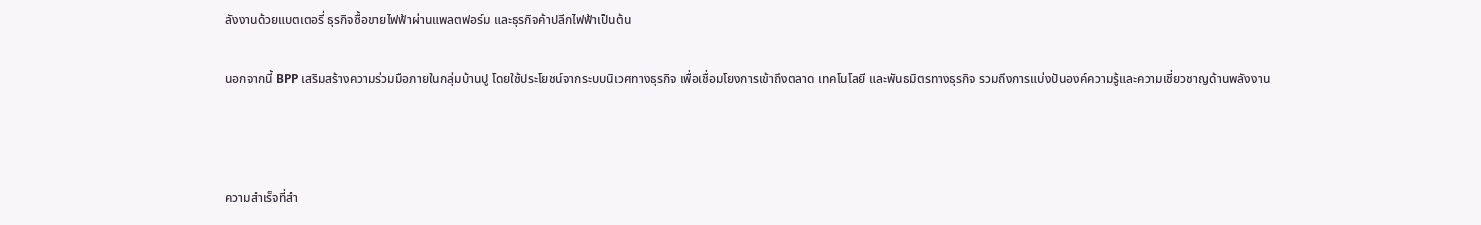ลังงานด้วยแบตเตอรี่ ธุรกิจซื้อขายไฟฟ้าผ่านแพลตฟอร์ม และธุรกิจค้าปลีกไฟฟ้าเป็นต้น

นอกจากนี้ BPP เสริมสร้างความร่วมมือภายในกลุ่มบ้านปู โดยใช้ประโยชน์จากระบบนิเวศทางธุรกิจ เพื่อเชื่อมโยงการเข้าถึงตลาด เทคโนโลยี และพันธมิตรทางธุรกิจ รวมถึงการแบ่งปันองค์ความรู้และความเชี่ยวชาญด้านพลังงาน



ความสำเร็จที่สำ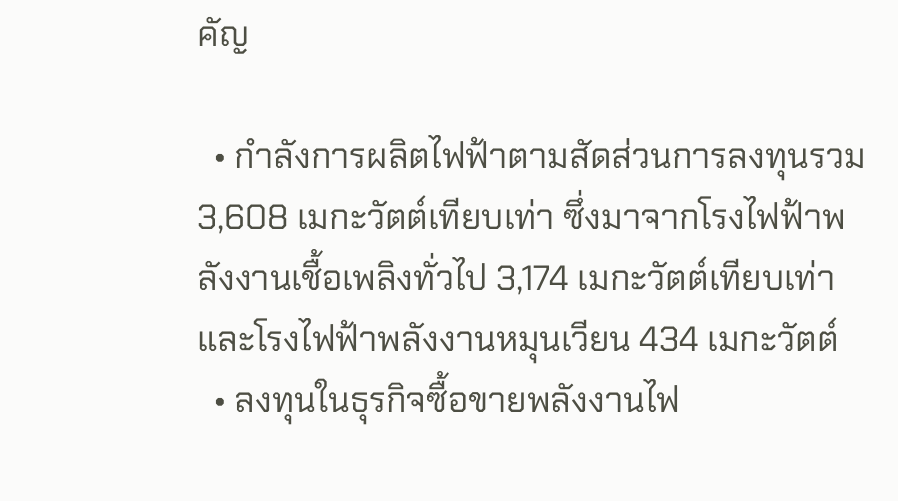คัญ

  • กำลังการผลิตไฟฟ้าตามสัดส่วนการลงทุนรวม 3,608 เมกะวัตต์เทียบเท่า ซึ่งมาจากโรงไฟฟ้าพลังงานเชื้อเพลิงทั่วไป 3,174 เมกะวัตต์เทียบเท่า และโรงไฟฟ้าพลังงานหมุนเวียน 434 เมกะวัตต์
  • ลงทุนในธุรกิจซื้อขายพลังงานไฟ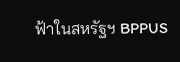ฟ้าในสหรัฐฯ BPPUS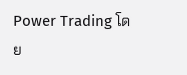Power Trading โดย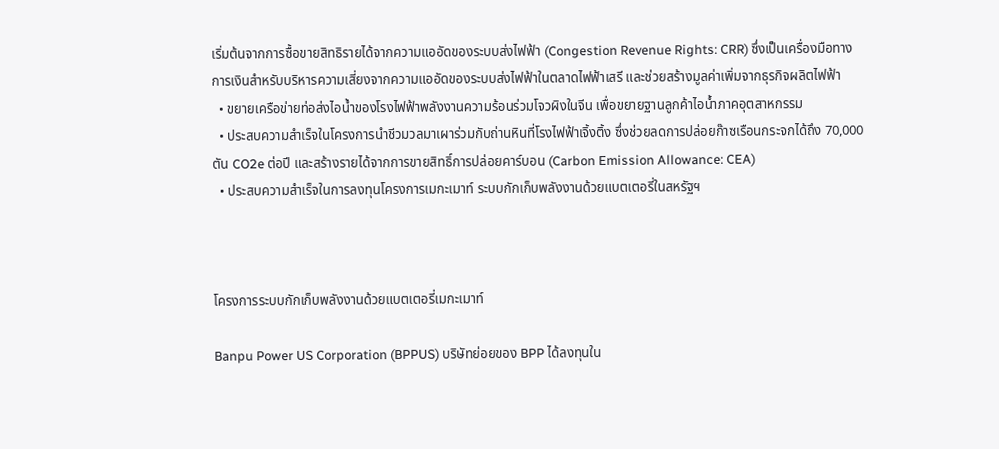เริ่มต้นจากการซื้อขายสิทธิรายได้จากความแออัดของระบบส่งไฟฟ้า (Congestion Revenue Rights: CRR) ซึ่งเป็นเครื่องมือทางการเงินสำหรับบริหารความเสี่ยงจากความแออัดของระบบส่งไฟฟ้าในตลาดไฟฟ้าเสรี และช่วยสร้างมูลค่าเพิ่มจากธุรกิจผลิตไฟฟ้า
  • ขยายเครือข่ายท่อส่งไอน้ำของโรงไฟฟ้าพลังงานความร้อนร่วมโจวผิงในจีน เพื่อขยายฐานลูกค้าไอน้ำภาคอุตสาหกรรม
  • ประสบความสำเร็จในโครงการนำชีวมวลมาเผาร่วมกับถ่านหินที่โรงไฟฟ้าเจิ้งติ้ง ซึ่งช่วยลดการปล่อยก๊าซเรือนกระจกได้ถึง 70,000 ตัน CO2e ต่อปี และสร้างรายได้จากการขายสิทธิ์การปล่อยคาร์บอน (Carbon Emission Allowance: CEA)
  • ประสบความสำเร็จในการลงทุนโครงการเมกะเมาท์ ระบบกักเก็บพลังงานด้วยแบตเตอรี่ในสหรัฐฯ



โครงการระบบกักเก็บพลังงานด้วยแบตเตอรี่เมกะเมาท์

Banpu Power US Corporation (BPPUS) บริษัทย่อยของ BPP ได้ลงทุนใน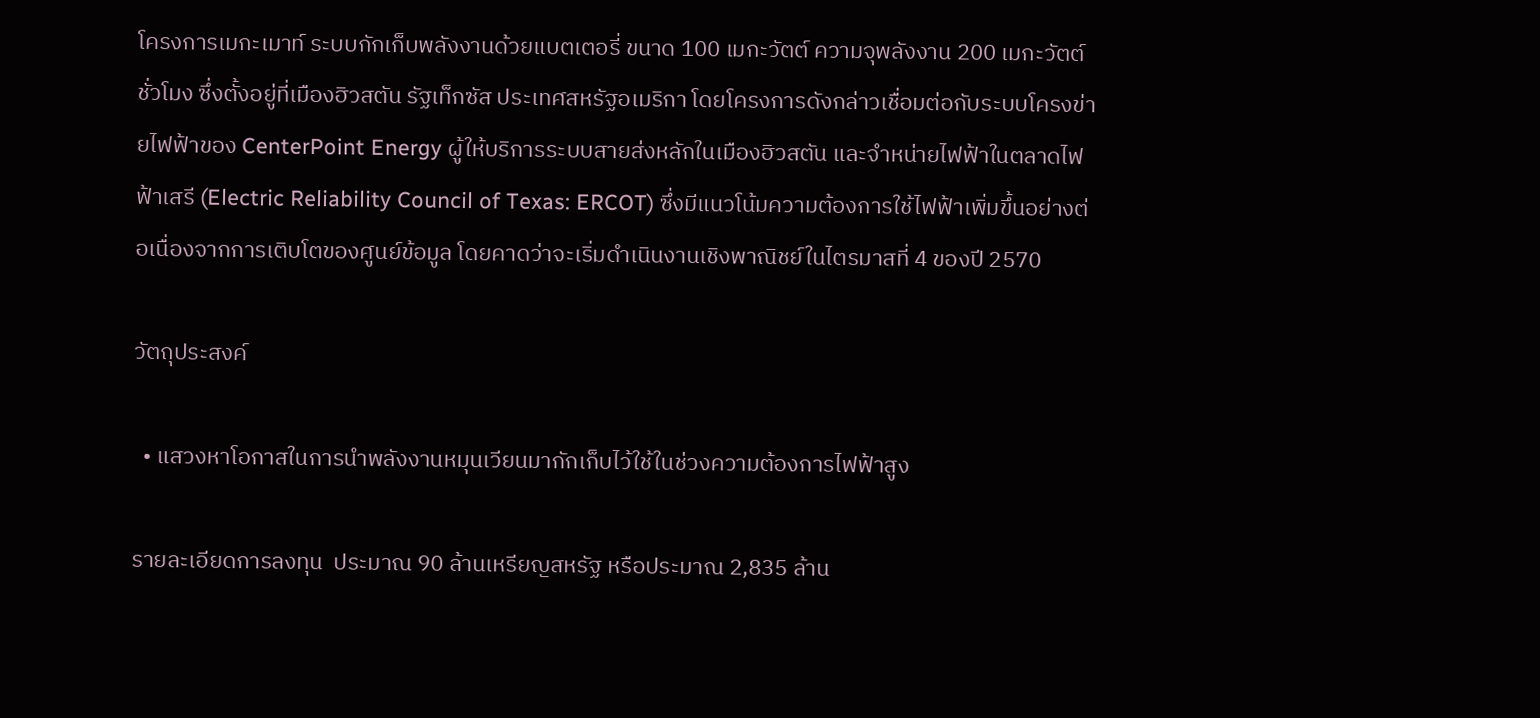โครงการเมกะเมาท์ ระบบกักเก็บพลังงานด้วยแบตเตอรี่ ขนาด 100 เมกะวัตต์ ความจุพลังงาน 200 เมกะวัตต์ชั่วโมง ซึ่งตั้งอยู่ที่เมืองฮิวสตัน รัฐเท็กซัส ประเทศสหรัฐอเมริกา โดยโครงการดังกล่าวเชื่อมต่อกับระบบโครงข่ายไฟฟ้าของ CenterPoint Energy ผู้ให้บริการระบบสายส่งหลักในเมืองฮิวสตัน และจำหน่ายไฟฟ้าในตลาดไฟฟ้าเสรี (Electric Reliability Council of Texas: ERCOT) ซึ่งมีแนวโน้มความต้องการใช้ไฟฟ้าเพิ่มขึ้นอย่างต่อเนื่องจากการเติบโตของศูนย์ข้อมูล โดยคาดว่าจะเริ่มดำเนินงานเชิงพาณิชย์ในไตรมาสที่ 4 ของปี 2570

วัตถุประสงค์

  • แสวงหาโอกาสในการนำพลังงานหมุนเวียนมากักเก็บไว้ใช้ในช่วงความต้องการไฟฟ้าสูง

รายละเอียดการลงทุน  ประมาณ 90 ล้านเหรียญสหรัฐ หรือประมาณ 2,835 ล้าน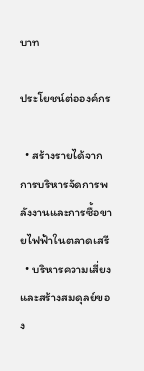บาท

ประโยชน์ต่อองค์กร

  • สร้างรายได้จากการบริหารจัดการพลังงานและการซื้อขายไฟฟ้าในตลาดเสรี
  • บริหารความเสี่ยงและสร้างสมดุลย์ของ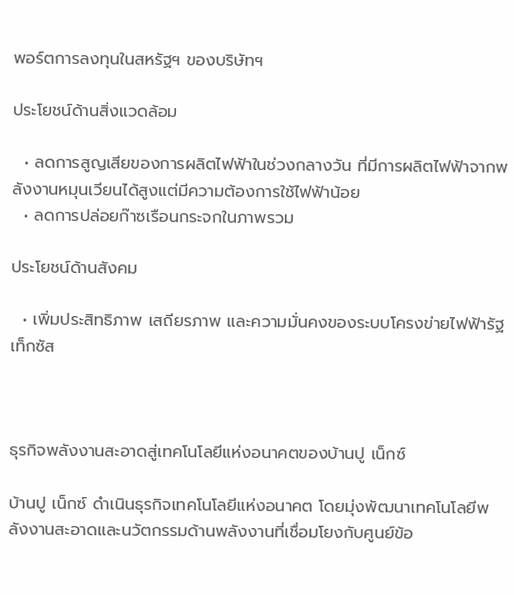พอร์ตการลงทุนในสหรัฐฯ ของบริษัทฯ

ประโยชน์ด้านสิ่งแวดล้อม

  • ลดการสูญเสียของการผลิตไฟฟ้าในช่วงกลางวัน ที่มีการผลิตไฟฟ้าจากพลังงานหมุนเวียนได้สูงแต่มีความต้องการใช้ไฟฟ้าน้อย
  • ลดการปล่อยก๊าซเรือนกระจกในภาพรวม

ประโยชน์ด้านสังคม

  • เพิ่มประสิทธิภาพ เสถียรภาพ และความมั่นคงของระบบโครงข่ายไฟฟ้ารัฐเท็กซัส



ธุรกิจพลังงานสะอาดสู่เทคโนโลยีแห่งอนาคตของบ้านปู เน็กซ์

บ้านปู เน็กซ์ ดำเนินธุรกิจเทคโนโลยีแห่งอนาคต โดยมุ่งพัฒนาเทคโนโลยีพลังงานสะอาดและนวัตกรรมด้านพลังงานที่เชื่อมโยงกับศูนย์ข้อ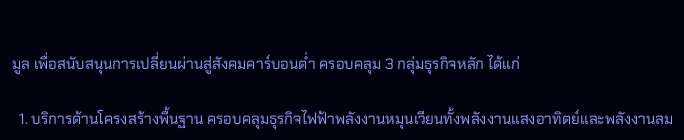มูล เพื่อสนับสนุนการเปลี่ยนผ่านสู่สังคมคาร์บอนต่ำ ครอบคลุม 3 กลุ่มธุรกิจหลัก ได้แก่

  1. บริการด้านโครงสร้างพื้นฐาน ครอบคลุมธุรกิจไฟฟ้าพลังงานหมุนเวียนทั้งพลังงานแสงอาทิตย์และพลังงานลม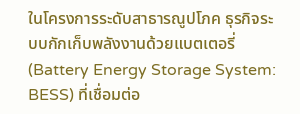ในโครงการระดับสาธารณูปโภค ธุรกิจระบบกักเก็บพลังงานด้วยแบตเตอรี่ (Battery Energy Storage System: BESS) ที่เชื่อมต่อ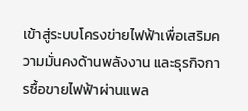เข้าสู่ระบบโครงข่ายไฟฟ้าเพื่อเสริมความมั่นคงด้านพลังงาน และธุรกิจการซื้อขายไฟฟ้าผ่านแพล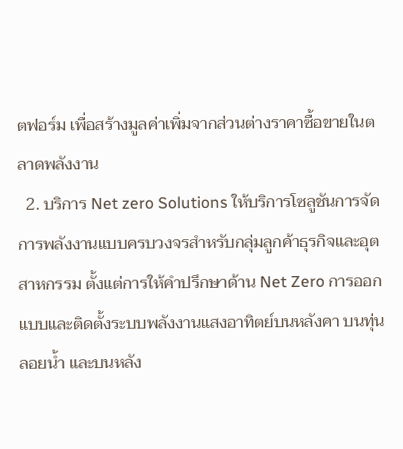ตฟอร์ม เพื่อสร้างมูลค่าเพิ่มจากส่วนต่างราคาซื้อขายในตลาดพลังงาน
  2. บริการ Net zero Solutions ให้บริการโซลูชันการจัดการพลังงานแบบครบวงจรสำหรับกลุ่มลูกค้าธุรกิจและอุตสาหกรรม ตั้งแต่การให้คำปรึกษาด้าน Net Zero การออกแบบและติดตั้งระบบพลังงานแสงอาทิตย์บนหลังคา บนทุ่นลอยน้ำ และบนหลัง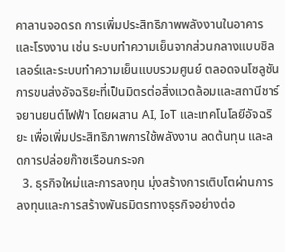คาลานจอดรถ การเพิ่มประสิทธิภาพพลังงานในอาคารและโรงงาน เช่น ระบบทำความเย็นจากส่วนกลางแบบชิลเลอร์และระบบทำความเย็นแบบรวมศูนย์ ตลอดจนโซลูชันการขนส่งอัจฉริยะที่เป็นมิตรต่อสิ่งแวดล้อมและสถานีชาร์จยานยนต์ไฟฟ้า โดยผสาน AI, IoT และเทคโนโลยีอัจฉริยะ เพื่อเพิ่มประสิทธิภาพการใช้พลังงาน ลดต้นทุน และลดการปล่อยก๊าซเรือนกระจก
  3. ธุรกิจใหม่และการลงทุน มุ่งสร้างการเติบโตผ่านการลงทุนและการสร้างพันธมิตรทางธุรกิจอย่างต่อ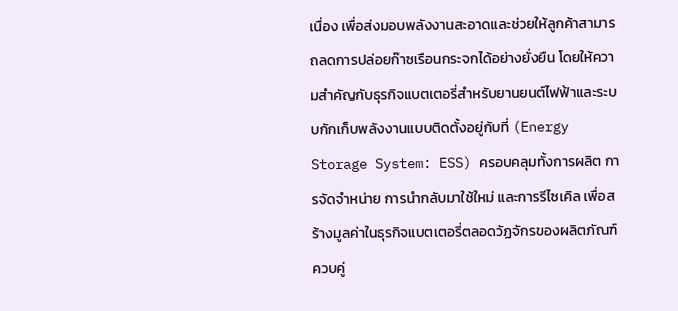เนื่อง เพื่อส่งมอบพลังงานสะอาดและช่วยให้ลูกค้าสามารถลดการปล่อยก๊าซเรือนกระจกได้อย่างยั่งยืน โดยให้ความสำคัญกับธุรกิจแบตเตอรี่สำหรับยานยนต์ไฟฟ้าและระบบกักเก็บพลังงานแบบติดตั้งอยู่กับที่ (Energy Storage System: ESS) ครอบคลุมทั้งการผลิต การจัดจำหน่าย การนำกลับมาใช้ใหม่ และการรีไซเคิล เพื่อสร้างมูลค่าในธุรกิจแบตเตอรี่ตลอดวัฏจักรของผลิตภัณฑ์ ควบคู่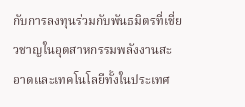กับการลงทุนร่วมกับพันธมิตรที่เชี่ยวชาญในอุตสาหกรรมพลังงานสะอาดและเทคโนโลยีทั้งในประเทศ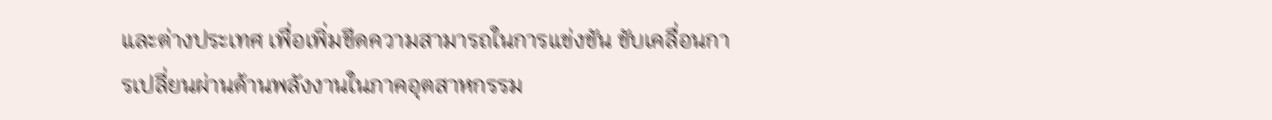และต่างประเทศ เพื่อเพิ่มขีดความสามารถในการแข่งขัน ขับเคลื่อนการเปลี่ยนผ่านด้านพลังงานในภาคอุตสาหกรรม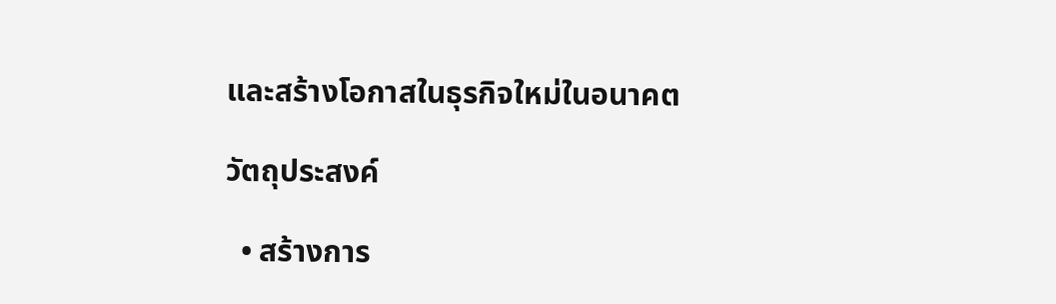และสร้างโอกาสในธุรกิจใหม่ในอนาคต

วัตถุประสงค์

  • สร้างการ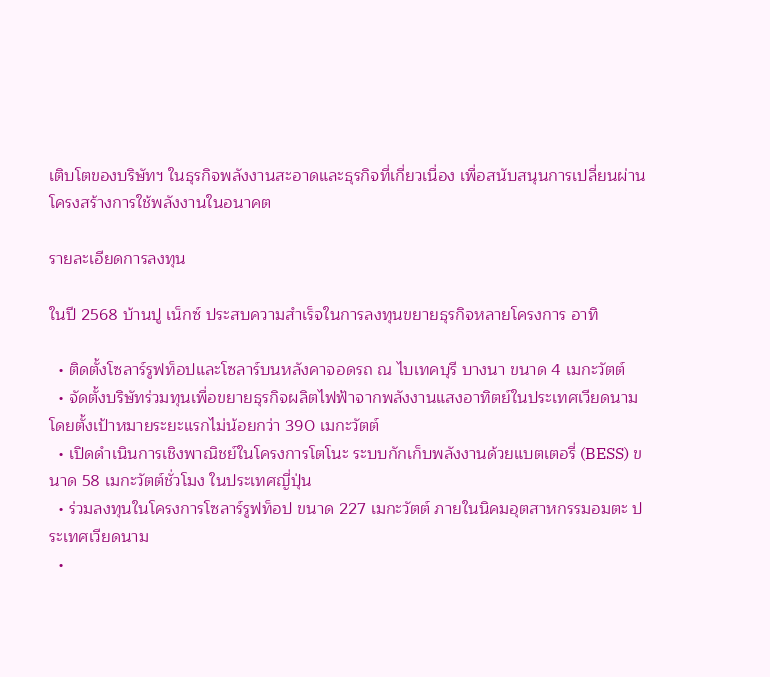เติบโตของบริษัทฯ ในธุรกิจพลังงานสะอาดและธุรกิจที่เกี่ยวเนื่อง เพื่อสนับสนุนการเปลี่ยนผ่านโครงสร้างการใช้พลังงานในอนาคต

รายละเอียดการลงทุน

ในปี 2568 บ้านปู เน็กซ์ ประสบความสำเร็จในการลงทุนขยายธุรกิจหลายโครงการ อาทิ

  • ติดตั้งโซลาร์รูฟท็อปและโซลาร์บนหลังคาจอดรถ ณ ไบเทคบุรี บางนา ขนาด 4 เมกะวัตต์
  • จัดตั้งบริษัทร่วมทุนเพื่อขยายธุรกิจผลิตไฟฟ้าจากพลังงานแสงอาทิตย์ในประเทศเวียดนาม โดยตั้งเป้าหมายระยะแรกไม่น้อยกว่า 390 เมกะวัตต์
  • เปิดดำเนินการเชิงพาณิชย์ในโครงการโตโนะ ระบบกักเก็บพลังงานด้วยแบตเตอรี่ (BESS) ขนาด 58 เมกะวัตต์ชั่วโมง ในประเทศญี่ปุ่น
  • ร่วมลงทุนในโครงการโซลาร์รูฟท็อป ขนาด 227 เมกะวัตต์ ภายในนิคมอุตสาหกรรมอมตะ ประเทศเวียดนาม
  •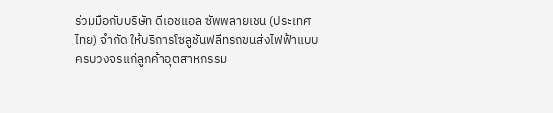ร่วมมือกับบริษัท ดีเอชแอล ซัพพลายเชน (ประเทศไทย) จำกัด ให้บริการโซลูชันฟลีทรถขนส่งไฟฟ้าแบบครบวงจรแก่ลูกค้าอุตสาหกรรม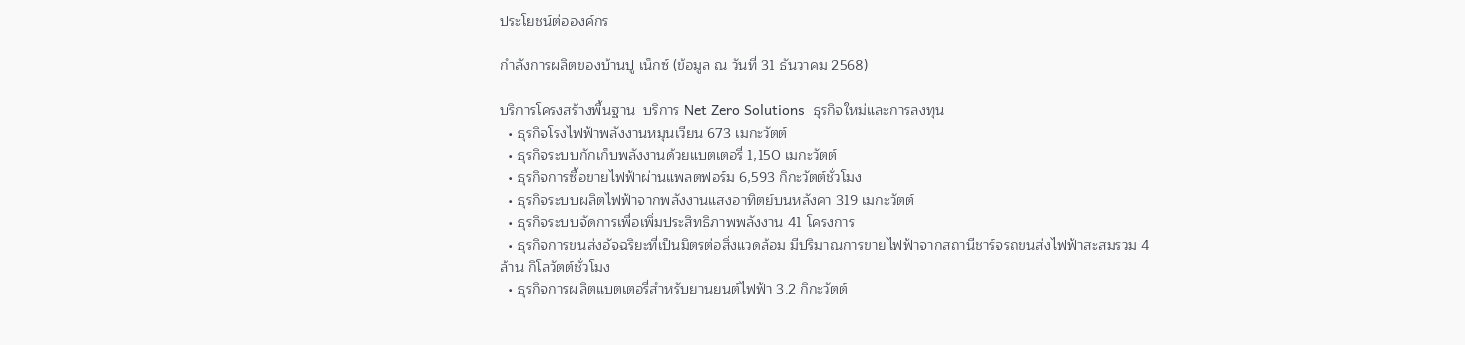ประโยชน์ต่อองค์กร

กำลังการผลิตของบ้านปู เน็กซ์ (ข้อมูล ณ วันที่ 31 ธันวาคม 2568)

บริการโครงสร้างพื้นฐาน  บริการ Net Zero Solutions  ธุรกิจใหม่และการลงทุน
  • ธุรกิจโรงไฟฟ้าพลังงานหมุนเวียน 673 เมกะวัตต์
  • ธุรกิจระบบกักเก็บพลังงานด้วยแบตเตอรี่ 1,150 เมกะวัตต์
  • ธุรกิจการซื้อขายไฟฟ้าผ่านแพลตฟอร์ม 6,593 กิกะวัตต์ชั่วโมง
  • ธุรกิจระบบผลิตไฟฟ้าจากพลังงานแสงอาทิตย์บนหลังคา 319 เมกะวัตต์
  • ธุรกิจระบบจัดการเพื่อเพิ่มประสิทธิภาพพลังงาน 41 โครงการ
  • ธุรกิจการขนส่งอัจฉริยะที่เป็นมิตรต่อสิ่งแวดล้อม มีปริมาณการขายไฟฟ้าจากสถานีชาร์จรถขนส่งไฟฟ้าสะสมรวม 4 ล้าน กิโลวัตต์ชั่วโมง
  • ธุรกิจการผลิตแบตเตอรี่สำหรับยานยนต์ไฟฟ้า 3.2 กิกะวัตต์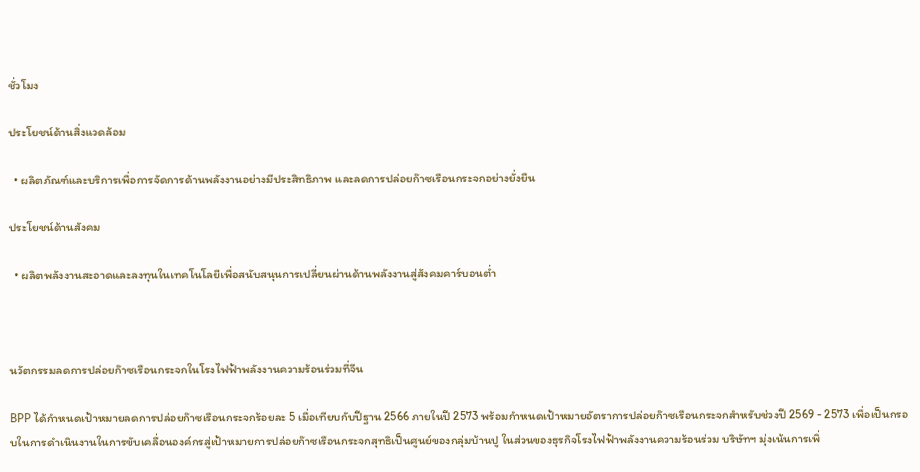ชั่วโมง

ประโยชน์ด้านสิ่งแวดล้อม

  • ผลิตภัณฑ์และบริการเพื่อการจัดการด้านพลังงานอย่างมีประสิทธิภาพ และลดการปล่อยก๊าซเรือนกระจกอย่างยั่งยืน

ประโยชน์ด้านสังคม

  • ผลิตพลังงานสะอาดและลงทุนในเทคโนโลยีเพื่อสนับสนุนการเปลี่ยนผ่านด้านพลังงานสู่สังคมคาร์บอนต่ำ



นวัตกรรมลดการปล่อยก๊าซเรือนกระจกในโรงไฟฟ้าพลังงานความร้อนร่วมที่จีน

BPP ได้กำหนดเป้าหมายลดการปล่อยก๊าซเรือนกระจกร้อยละ 5 เมื่อเทียบกับปีฐาน 2566 ภายในปี 2573 พร้อมกำหนดเป้าหมายอัตราการปล่อยก๊าซเรือนกระจกสำหรับช่วงปี 2569 - 2573 เพื่อเป็นกรอบในการดำเนินงานในการขับเคลื่อนองค์กรสู่เป้าหมายการปล่อยก๊าซเรือนกระจกสุทธิเป็นศูนย์ของกลุ่มบ้านปู ในส่วนของธุรกิจโรงไฟฟ้าพลังงานความร้อนร่วม บริษัทฯ มุ่งเน้นการเพิ่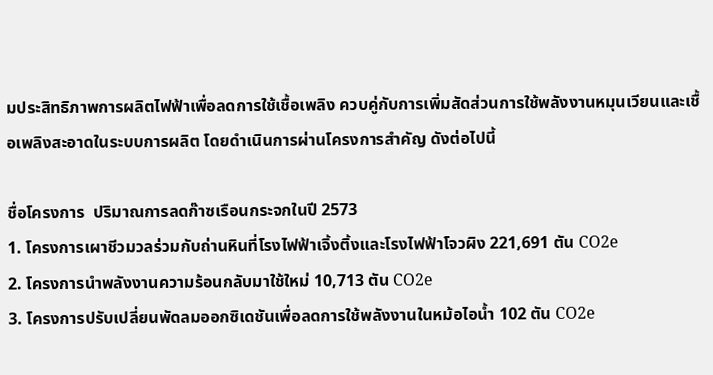มประสิทธิภาพการผลิตไฟฟ้าเพื่อลดการใช้เชื้อเพลิง ควบคู่กับการเพิ่มสัดส่วนการใช้พลังงานหมุนเวียนและเชื้อเพลิงสะอาดในระบบการผลิต โดยดำเนินการผ่านโครงการสำคัญ ดังต่อไปนี้

ชื่อโครงการ  ปริมาณการลดก๊าซเรือนกระจกในปี 2573
1. โครงการเผาชีวมวลร่วมกับถ่านหินที่โรงไฟฟ้าเจิ้งติ้งและโรงไฟฟ้าโจวผิง 221,691 ตัน CO2e
2. โครงการนำพลังงานความร้อนกลับมาใช้ใหม่ 10,713 ตัน CO2e
3. โครงการปรับเปลี่ยนพัดลมออกซิเดชันเพื่อลดการใช้พลังงานในหม้อไอน้ำ 102 ตัน CO2e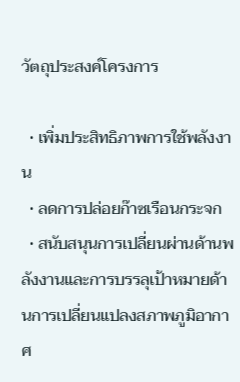วัตถุประสงค์โครงการ

  • เพิ่มประสิทธิภาพการใช้พลังงาน
  • ลดการปล่อยก๊าซเรือนกระจก
  • สนับสนุนการเปลี่ยนผ่านด้านพลังงานและการบรรลุเป้าหมายด้านการเปลี่ยนแปลงสภาพภูมิอากาศ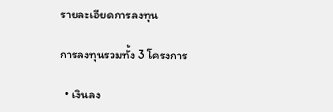รายละเอียดการลงทุน

การลงทุนรวมทั้ง 3 โครงการ

  • เงินลง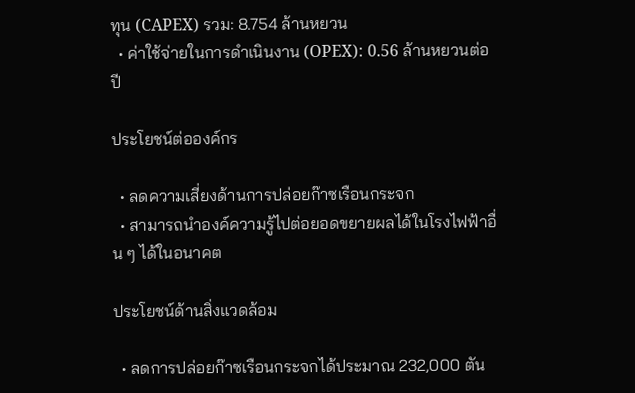ทุน (CAPEX) รวม: 8.754 ล้านหยวน
  • ค่าใช้จ่ายในการดำเนินงาน (OPEX): 0.56 ล้านหยวนต่อปี

ประโยชน์ต่อองค์กร

  • ลดความเสี่ยงด้านการปล่อยก๊าซเรือนกระจก
  • สามารถนำองค์ความรู้ไปต่อยอดขยายผลได้ในโรงไฟฟ้าอื่น ๆ ได้ในอนาคต

ประโยชน์ด้านสิ่งแวดล้อม

  • ลดการปล่อยก๊าซเรือนกระจกได้ประมาณ 232,000 ตัน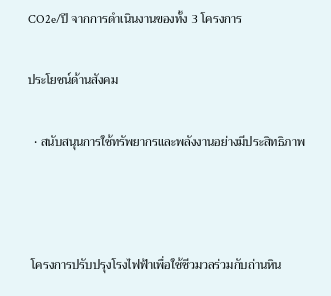CO2e/ปี จากการดำเนินงานของทั้ง 3 โครงการ

ประโยชน์ด้านสังคม

  • สนับสนุนการใช้ทรัพยากรและพลังงานอย่างมีประสิทธิภาพ



 โครงการปรับปรุงโรงไฟฟ้าเพื่อใช้ชีวมวลร่วมกับถ่านหิน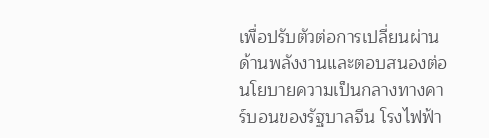เพื่อปรับตัวต่อการเปลี่ยนผ่านด้านพลังงานและตอบสนองต่อนโยบายความเป็นกลางทางคาร์บอนของรัฐบาลจีน โรงไฟฟ้า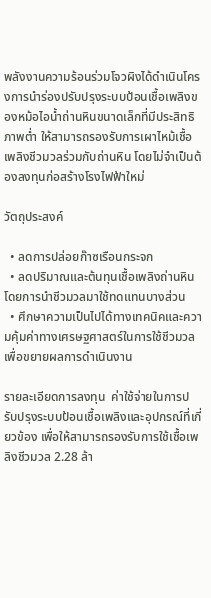พลังงานความร้อนร่วมโจวผิงได้ดำเนินโครงการนำร่องปรับปรุงระบบป้อนเชื้อเพลิงของหม้อไอน้ำถ่านหินขนาดเล็กที่มีประสิทธิภาพต่ำ ให้สามารถรองรับการเผาไหม้เชื้อเพลิงชีวมวลร่วมกับถ่านหิน โดยไม่จำเป็นต้องลงทุนก่อสร้างโรงไฟฟ้าใหม่

วัตถุประสงค์

  • ลดการปล่อยก๊าซเรือนกระจก
  • ลดปริมาณและต้นทุนเชื้อเพลิงถ่านหินโดยการนำชีวมวลมาใช้ทดแทนบางส่วน
  • ศึกษาความเป็นไปได้ทางเทคนิคและความคุ้มค่าทางเศรษฐศาสตร์ในการใช้ชีวมวลเพื่อขยายผลการดำเนินงาน

รายละเอียดการลงทุน  ค่าใช้จ่ายในการปรับปรุงระบบป้อนเชื้อเพลิงและอุปกรณ์ที่เกี่ยวข้อง เพื่อให้สามารถรองรับการใช้เชื้อเพลิงชีวมวล 2.28 ล้า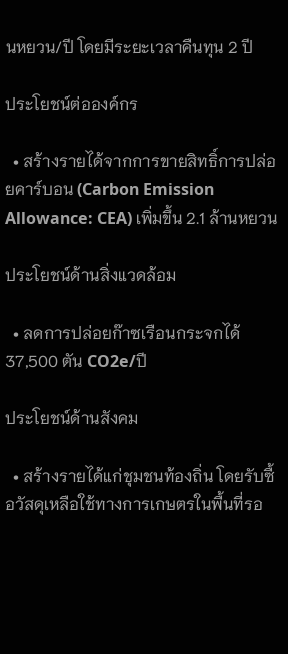นหยวน/ปี โดยมีระยะเวลาคืนทุน 2 ปี

ประโยชน์ต่อองค์กร

  • สร้างรายได้จากการขายสิทธิ์การปล่อยคาร์บอน (Carbon Emission Allowance: CEA) เพิ่มขึ้น 2.1 ล้านหยวน

ประโยชน์ด้านสิ่งแวดล้อม

  • ลดการปล่อยก๊าซเรือนกระจกได้ 37,500 ตัน CO2e/ปี

ประโยชน์ด้านสังคม

  • สร้างรายได้แก่ชุมชนท้องถิ่น โดยรับซื้อวัสดุเหลือใช้ทางการเกษตรในพื้นที่รอ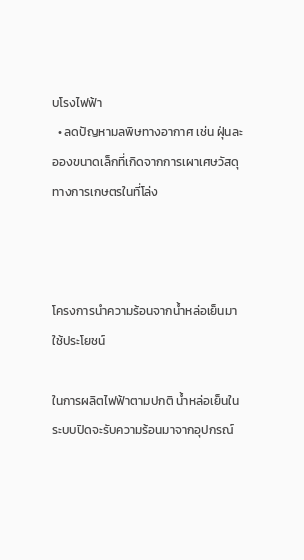บโรงไฟฟ้า
  • ลดปัญหามลพิษทางอากาศ เช่น ฝุ่นละอองขนาดเล็กที่เกิดจากการเผาเศษวัสดุทางการเกษตรในที่โล่ง



โครงการนำความร้อนจากน้ำหล่อเย็นมาใช้ประโยชน์

ในการผลิตไฟฟ้าตามปกติ น้ำหล่อเย็นในระบบปิดจะรับความร้อนมาจากอุปกรณ์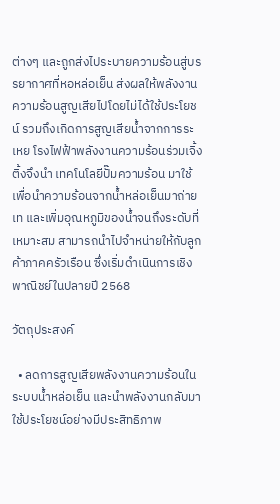ต่างๆ และถูกส่งไประบายความร้อนสู่บรรยากาศที่หอหล่อเย็น ส่งผลให้พลังงานความร้อนสูญเสียไปโดยไม่ได้ใช้ประโยชน์ รวมถึงเกิดการสูญเสียน้ำจากการระเหย โรงไฟฟ้าพลังงานความร้อนร่วมเจิ้งติ้งจึงนำ เทคโนโลยีปั๊มความร้อน มาใช้เพื่อนำความร้อนจากน้ำหล่อเย็นมาถ่ายเท และเพิ่มอุณหภูมิของน้ำจนถึงระดับที่เหมาะสม สามารถนำไปจำหน่ายให้กับลูกค้าภาคครัวเรือน ซึ่งเริ่มดำเนินการเชิงพาณิชย์ในปลายปี 2568

วัตถุประสงค์

  • ลดการสูญเสียพลังงานความร้อนในระบบน้ำหล่อเย็น และนำพลังงานกลับมาใช้ประโยชน์อย่างมีประสิทธิภาพ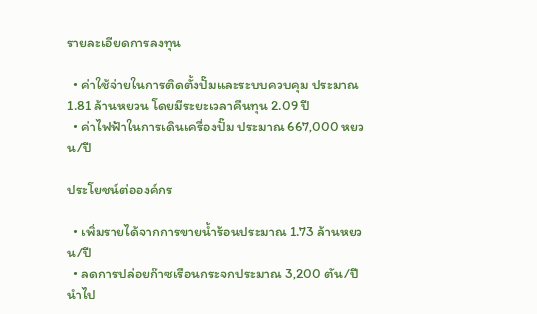รายละเอียดการลงทุน

  • ค่าใช้จ่ายในการติดตั้งปั๊มและระบบควบคุม ประมาณ 1.81 ล้านหยวน โดยมีระยะเวลาคืนทุน 2.09 ปี
  • ค่าไฟฟ้าในการเดินเครื่องปั๊ม ประมาณ 667,000 หยวน/ปี

ประโยชน์ต่อองค์กร

  • เพิ่มรายได้จากการขายน้ำร้อนประมาณ 1.73 ล้านหยวน/ปี
  • ลดการปล่อยก๊าซเรือนกระจกประมาณ 3,200 ตัน/ปี นำไป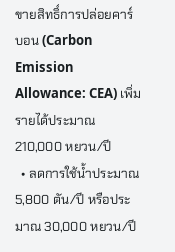ขายสิทธิ์การปล่อยคาร์บอน (Carbon Emission Allowance: CEA) เพิ่มรายได้ประมาณ 210,000 หยวน/ปี
  • ลดการใช้น้ำประมาณ 5,800 ตัน/ปี หรือประมาณ 30,000 หยวน/ปี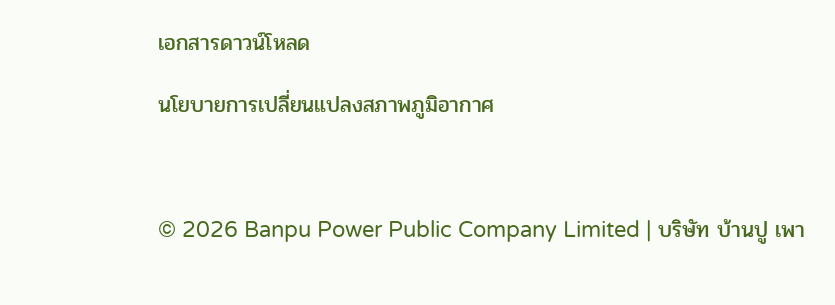เอกสารดาวน์โหลด

นโยบายการเปลี่ยนแปลงสภาพภูมิอากาศ



© 2026 Banpu Power Public Company Limited | บริษัท บ้านปู เพา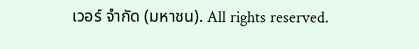เวอร์ จำกัด (มหาชน). All rights reserved.